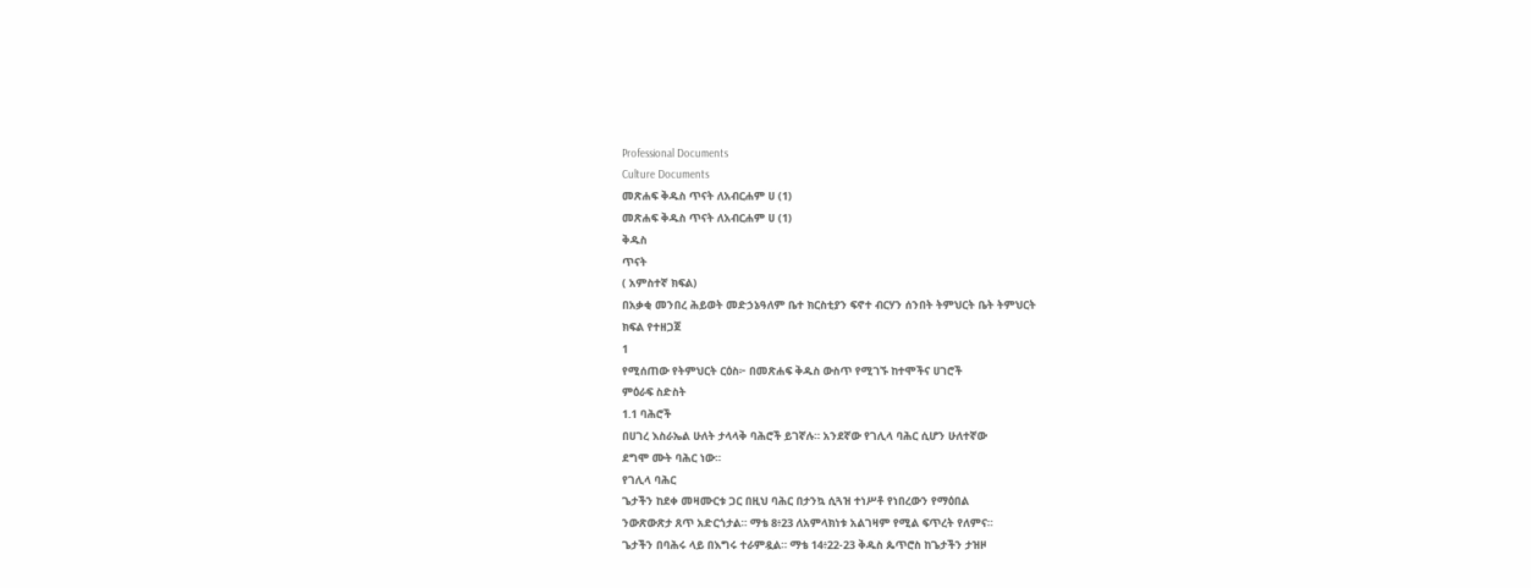Professional Documents
Culture Documents
መጽሐፍ ቅዱስ ጥናት ለአብርሐም ሀ (1)
መጽሐፍ ቅዱስ ጥናት ለአብርሐም ሀ (1)
ቅዱስ
ጥናት
( አምስተኛ ክፍል)
በአቃቂ መንበረ ሕይወት መድኃኔዓለም ቤተ ክርስቲያን ፍኖተ ብርሃን ሰንበት ትምህርት ቤት ትምህርት
ክፍል የተዘጋጀ
1
የሚሰጠው የትምህርት ርዕስ፦ በመጽሐፍ ቅዱስ ውስጥ የሚገኙ ከተሞችና ሀገሮች
ምዕራፍ ስድስት
1.1 ባሕሮች
በሀገረ እስራኤል ሁለት ታላላቅ ባሕሮች ይገኛሉ። አንደኛው የገሊላ ባሕር ሲሆን ሁለተኛው
ደግሞ ሙት ባሕር ነው።
የገሊላ ባሕር
ጌታችን ከደቀ መዛሙርቱ ጋር በዚህ ባሕር በታንኳ ሲጓዝ ተነሥቶ የነበረውን የማዕበል
ንውጽውጽታ ጸጥ አድርጎታል። ማቴ 8፥23 ለአምላክነቱ አልገዛም የሚል ፍጥረት የለምና።
ጌታችን በባሕሩ ላይ በእግሩ ተራምዷል። ማቴ 14፥22-23 ቅዱስ ጴጥሮስ ከጌታችን ታዝዞ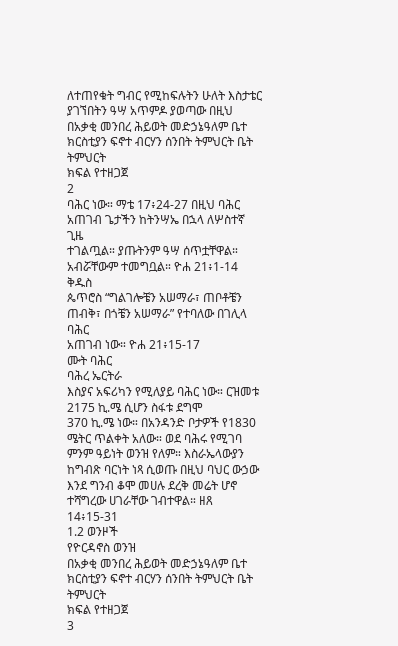ለተጠየቁት ግብር የሚከፍሉትን ሁለት እስታቴር ያገኘበትን ዓሣ አጥምዶ ያወጣው በዚህ
በአቃቂ መንበረ ሕይወት መድኃኔዓለም ቤተ ክርስቲያን ፍኖተ ብርሃን ሰንበት ትምህርት ቤት ትምህርት
ክፍል የተዘጋጀ
2
ባሕር ነው። ማቴ 17፥24-27 በዚህ ባሕር አጠገብ ጌታችን ከትንሣኤ በኋላ ለሦስተኛ ጊዜ
ተገልጧል። ያጡትንም ዓሣ ሰጥቷቸዋል። አብሯቸውም ተመግቧል። ዮሐ 21፥1-14 ቅዱስ
ጴጥሮስ “ግልገሎቼን አሠማራ፣ ጠቦቶቼን ጠብቅ፣ በጎቼን አሠማራ” የተባለው በገሊላ ባሕር
አጠገብ ነው። ዮሐ 21፥15-17
ሙት ባሕር
ባሕረ ኤርትራ
እስያና አፍሪካን የሚለያይ ባሕር ነው። ርዝመቱ 2175 ኪ.ሜ ሲሆን ስፋቱ ደግሞ
370 ኪ.ሜ ነው። በአንዳንድ ቦታዎች የ1830 ሜትር ጥልቀት አለው። ወደ ባሕሩ የሚገባ
ምንም ዓይነት ወንዝ የለም። እስራኤላውያን ከግብጽ ባርነት ነጻ ሲወጡ በዚህ ባህር ውኃው
እንደ ግንብ ቆሞ መሀሉ ደረቅ መሬት ሆኖ ተሻግረው ሀገራቸው ገብተዋል። ዘጸ 14፥15-31
1.2 ወንዞች
የዮርዳኖስ ወንዝ
በአቃቂ መንበረ ሕይወት መድኃኔዓለም ቤተ ክርስቲያን ፍኖተ ብርሃን ሰንበት ትምህርት ቤት ትምህርት
ክፍል የተዘጋጀ
3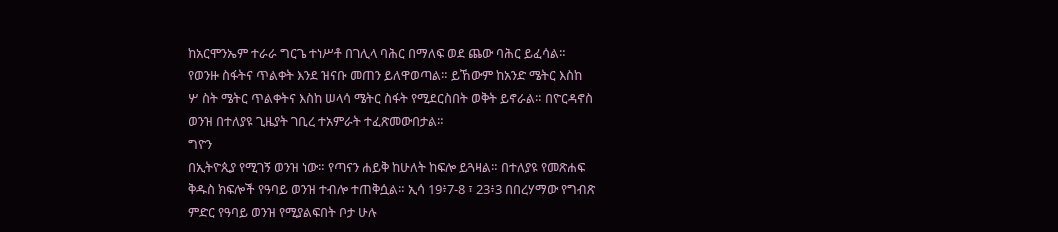ከአርሞንኤም ተራራ ግርጌ ተነሥቶ በገሊላ ባሕር በማለፍ ወደ ጨው ባሕር ይፈሳል።
የወንዙ ስፋትና ጥልቀት እንደ ዝናቡ መጠን ይለዋወጣል። ይኸውም ከአንድ ሜትር እስከ
ሦ ስት ሜትር ጥልቀትና እስከ ሠላሳ ሜትር ስፋት የሚደርስበት ወቅት ይኖራል። በዮርዳኖስ
ወንዝ በተለያዩ ጊዜያት ገቢረ ተአምራት ተፈጽመውበታል።
ግዮን
በኢትዮጲያ የሚገኝ ወንዝ ነው። የጣናን ሐይቅ ከሁለት ከፍሎ ይጓዛል። በተለያዩ የመጽሐፍ
ቅዱስ ክፍሎች የዓባይ ወንዝ ተብሎ ተጠቅሷል። ኢሳ 19፥7-8 ፣ 23፥3 በበረሃማው የግብጽ
ምድር የዓባይ ወንዝ የሚያልፍበት ቦታ ሁሉ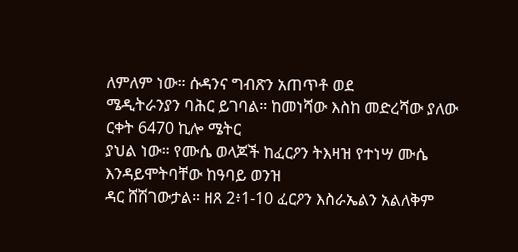ለምለም ነው። ሱዳንና ግብጽን አጠጥቶ ወደ
ሜዲትራንያን ባሕር ይገባል። ከመነሻው እስከ መድረሻው ያለው ርቀት 6470 ኪሎ ሜትር
ያህል ነው። የሙሴ ወላጆች ከፈርዖን ትእዛዝ የተነሣ ሙሴ እንዳይሞትባቸው ከዓባይ ወንዝ
ዳር ሸሽገውታል። ዘጸ 2፥1-10 ፈርዖን እስራኤልን አልለቅም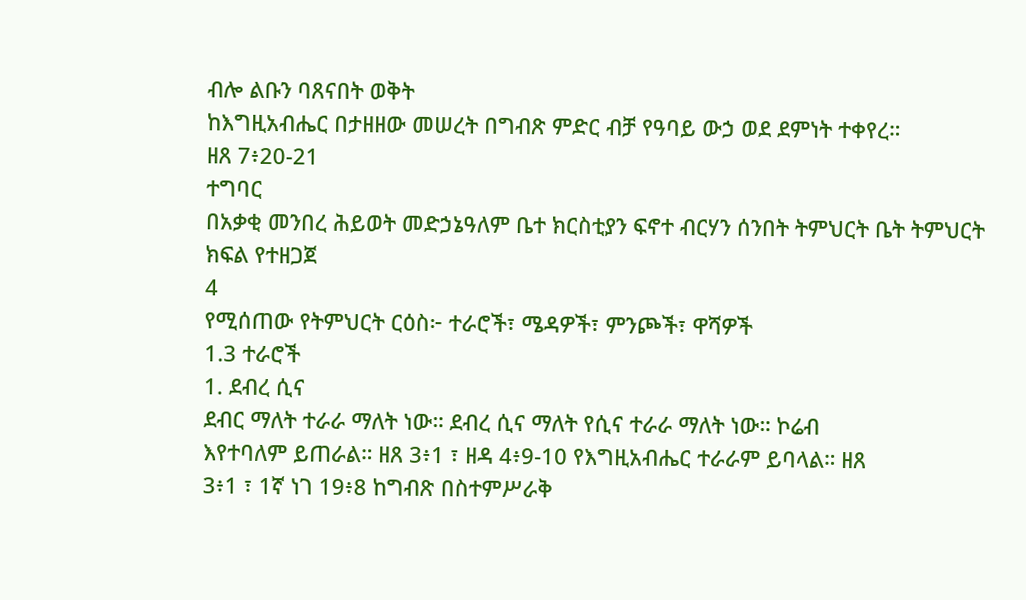ብሎ ልቡን ባጸናበት ወቅት
ከእግዚአብሔር በታዘዘው መሠረት በግብጽ ምድር ብቻ የዓባይ ውኃ ወደ ደምነት ተቀየረ።
ዘጸ 7፥20-21
ተግባር
በአቃቂ መንበረ ሕይወት መድኃኔዓለም ቤተ ክርስቲያን ፍኖተ ብርሃን ሰንበት ትምህርት ቤት ትምህርት
ክፍል የተዘጋጀ
4
የሚሰጠው የትምህርት ርዕስ፦ ተራሮች፣ ሜዳዎች፣ ምንጮች፣ ዋሻዎች
1.3 ተራሮች
1. ደብረ ሲና
ደብር ማለት ተራራ ማለት ነው። ደብረ ሲና ማለት የሲና ተራራ ማለት ነው። ኮሬብ
እየተባለም ይጠራል። ዘጸ 3፥1 ፣ ዘዳ 4፥9-10 የእግዚአብሔር ተራራም ይባላል። ዘጸ
3፥1 ፣ 1ኛ ነገ 19፥8 ከግብጽ በስተምሥራቅ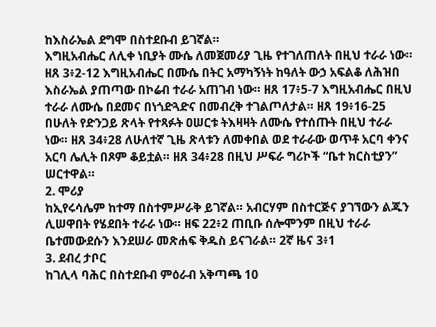ከእስራኤል ደግሞ በስተደቡብ ይገኛል።
እግዚአብሔር ለሊቀ ነቢያት ሙሴ ለመጀመሪያ ጊዜ የተገለጠለት በዚህ ተራራ ነው።
ዘጸ 3፥2-12 እግዚአብሔር በሙሴ በትር አማካኝነት ከዓለት ውኃ አፍልቆ ለሕዝበ
እስራኤል ያጠጣው በኮሬብ ተራራ አጠገብ ነው። ዘጸ 17፥5-7 እግዚአብሔር በዚህ
ተራራ ለሙሴ በደመና በነጎድጓድና በመብረቅ ተገልጦለታል። ዘጸ 19፥16-25
በሁለት የድንጋይ ጽላት የተጻፉት ዐሠርቱ ትእዛዛት ለሙሴ የተሰጡት በዚህ ተራራ
ነው። ዘጸ 34፥28 ለሁለተኛ ጊዜ ጽላቱን ለመቀበል ወደ ተራራው ወጥቶ አርባ ቀንና
አርባ ሌሊት በጾም ቆይቷል። ዘጸ 34፥28 በዚህ ሥፍራ ግሪኮች “ቤተ ክርስቲያን”
ሠርተዋል።
2. ሞሪያ
ከኢየሩሳሌም ከተማ በስተምሥራቅ ይገኛል። አብርሃም በስተርጅና ያገኘውን ልጁን
ሊሠዋበት የሄደበት ተራራ ነው። ዘፍ 22፥2 ጠቢቡ ሰሎሞንም በዚህ ተራራ
ቤተመውደሱን እንደሠራ መጽሐፍ ቅዱስ ይናገራል። 2ኛ ዜና 3፥1
3. ደብረ ታቦር
ከገሊላ ባሕር በስተደቡብ ምዕራብ አቅጣጫ 10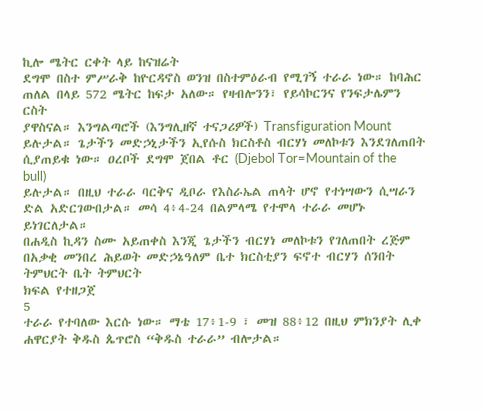ኪሎ ሜትር ርቀት ላይ ከናዝሬት
ደግሞ በስተ ምሥራቅ ከዮርዳኖስ ወንዝ በስተምዕራብ የሚገኝ ተራራ ነው። ከባሕር
ጠለል በላይ 572 ሜትር ከፍታ አለው። የዛብሎንን፣ የይሳኮርንና የንፍታሌምን ርስት
ያዋስናል። እንግልጣሮች (እንግሊዘኛ ተናጋሪዎች) Transfiguration Mount
ይሉታል። ጌታችን መድኃኒታችን ኢየሱስ ክርስቶስ ብርሃነ መለኮቱን እንደገለጠበት
ሲያጠይቁ ነው። ዐረቦች ደግሞ ጀበል ቶር (Djebol Tor=Mountain of the bull)
ይሉታል። በዚህ ተራራ ባርቅና ዲቦራ የእስራኤል ጠላት ሆኖ የተነሣውን ሲሣራን
ድል አድርገውበታል። መሳ 4፥4-24 በልምላሜ የተሞላ ተራራ መሆኑ ይነገርለታል።
በሐዲስ ኪዳን ስሙ አይጠቀስ እንጂ ጌታችን ብርሃነ መለኮቱን የገለጠበት ረጅም
በአቃቂ መንበረ ሕይወት መድኃኔዓለም ቤተ ክርስቲያን ፍኖተ ብርሃን ሰንበት ትምህርት ቤት ትምህርት
ክፍል የተዘጋጀ
5
ተራራ የተባለው እርሱ ነው። ማቴ 17፥1-9 ፣ መዝ 88፥12 በዚህ ምክንያት ሊቀ
ሐዋርያት ቅዱስ ጴጥሮስ “ቅዱስ ተራራ” ብሎታል።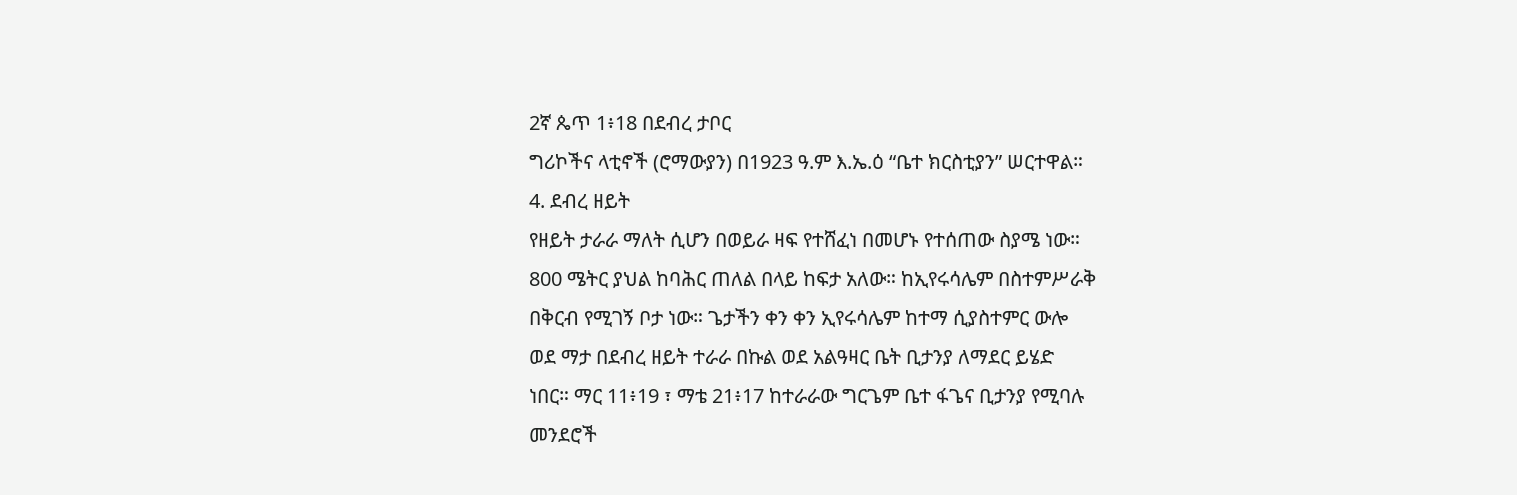2ኛ ጴጥ 1፥18 በደብረ ታቦር
ግሪኮችና ላቲኖች (ሮማውያን) በ1923 ዓ.ም እ.ኤ.ዕ “ቤተ ክርስቲያን” ሠርተዋል።
4. ደብረ ዘይት
የዘይት ታራራ ማለት ሲሆን በወይራ ዛፍ የተሸፈነ በመሆኑ የተሰጠው ስያሜ ነው።
800 ሜትር ያህል ከባሕር ጠለል በላይ ከፍታ አለው። ከኢየሩሳሌም በስተምሥራቅ
በቅርብ የሚገኝ ቦታ ነው። ጌታችን ቀን ቀን ኢየሩሳሌም ከተማ ሲያስተምር ውሎ
ወደ ማታ በደብረ ዘይት ተራራ በኩል ወደ አልዓዛር ቤት ቢታንያ ለማደር ይሄድ
ነበር። ማር 11፥19 ፣ ማቴ 21፥17 ከተራራው ግርጌም ቤተ ፋጌና ቢታንያ የሚባሉ
መንደሮች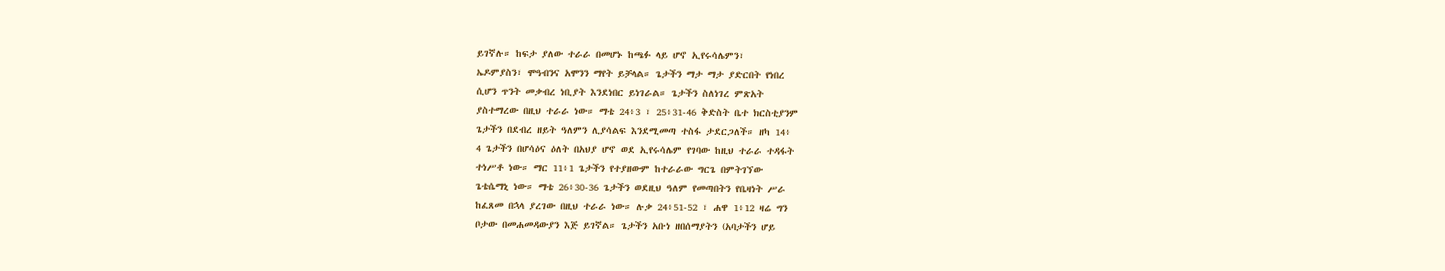ይገኛሉ። ከፍታ ያለው ተራራ በመሆኑ ከጫፉ ላይ ሆኖ ኢየሩሳሌምን፣
ኤዶምያስን፣ ሞዓብንና አሞንን ማየት ይቻላል። ጌታችን ማታ ማታ ያድርበት የነበረ
ሲሆን ጥንት መቃብረ ነቢያት እንደነበር ይነገራል። ጌታችን ስለነገረ ምጽአት
ያስተማረው በዚህ ተራራ ነው። ማቴ 24፥3 ፣ 25፥31-46 ቅድስት ቤተ ክርስቲያንም
ጌታችን በደብረ ዘይት ዓለምን ሊያሳልፍ እንደሚመጣ ተስፋ ታደርጋለች። ዘካ 14፥
4 ጌታችን በሆሳዕና ዕለት በአህያ ሆኖ ወደ ኢየሩሳሌም የገባው ከዚህ ተራራ ተዳፋት
ተነሥቶ ነው። ማር 11፥1 ጌታችን የተያዘውም ከተራራው ግርጌ በምትገኘው
ጌቴሴማኒ ነው። ማቴ 26፥30-36 ጌታችን ወደዚህ ዓለም የመጣበትን የቤዛነት ሥራ
ከፈጸመ በኋላ ያረገው በዚህ ተራራ ነው። ሉቃ 24፥51-52 ፣ ሐዋ 1፥12 ዛሬ ግን
ቦታው በመሐመዳውያን እጅ ይገኛል። ጌታችን አቡነ ዘበሰማያትን (አባታችን ሆይ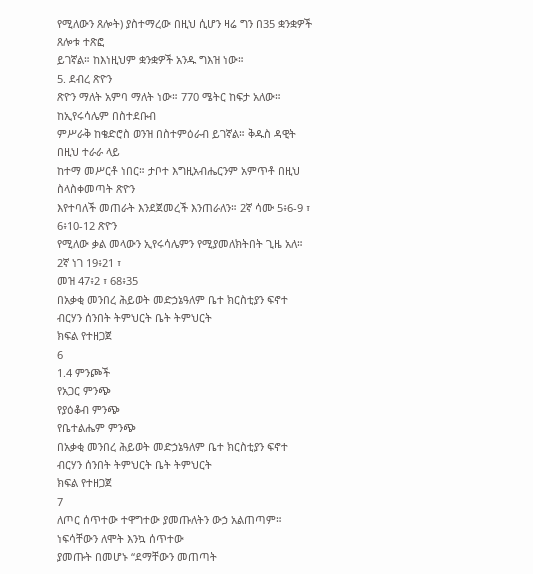የሚለውን ጸሎት) ያስተማረው በዚህ ሲሆን ዛሬ ግን በ35 ቋንቋዎች ጸሎቱ ተጽፎ
ይገኛል። ከእነዚህም ቋንቋዎች አንዱ ግእዝ ነው።
5. ደብረ ጽዮን
ጽዮን ማለት አምባ ማለት ነው። 770 ሜትር ከፍታ አለው። ከኢየሩሳሌም በስተደቡብ
ምሥራቅ ከቄድሮስ ወንዝ በስተምዕራብ ይገኛል። ቅዱስ ዳዊት በዚህ ተራራ ላይ
ከተማ መሥርቶ ነበር። ታቦተ እግዚአብሔርንም አምጥቶ በዚህ ስላስቀመጣት ጽዮን
እየተባለች መጠራት እንደጀመረች እንጠራለን። 2ኛ ሳሙ 5፥6-9 ፣ 6፥10-12 ጽዮን
የሚለው ቃል መላውን ኢየሩሳሌምን የሚያመለክትበት ጊዜ አለ። 2ኛ ነገ 19፥21 ፣
መዝ 47፥2 ፣ 68፥35
በአቃቂ መንበረ ሕይወት መድኃኔዓለም ቤተ ክርስቲያን ፍኖተ ብርሃን ሰንበት ትምህርት ቤት ትምህርት
ክፍል የተዘጋጀ
6
1.4 ምንጮች
የአጋር ምንጭ
የያዕቆብ ምንጭ
የቤተልሔም ምንጭ
በአቃቂ መንበረ ሕይወት መድኃኔዓለም ቤተ ክርስቲያን ፍኖተ ብርሃን ሰንበት ትምህርት ቤት ትምህርት
ክፍል የተዘጋጀ
7
ለጦር ሰጥተው ተዋግተው ያመጡለትን ውኃ አልጠጣም። ነፍሳቸውን ለሞት እንኳ ሰጥተው
ያመጡት በመሆኑ “ደማቸውን መጠጣት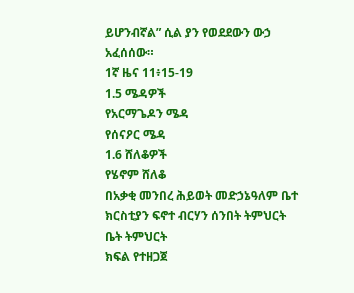ይሆንብኛል” ሲል ያን የወደደውን ውኃ አፈሰሰው።
1ኛ ዜና 11፥15-19
1.5 ሜዳዎች
የአርማጌዶን ሜዳ
የሰናዖር ሜዳ
1.6 ሸለቆዎች
የሄኖም ሸለቆ
በአቃቂ መንበረ ሕይወት መድኃኔዓለም ቤተ ክርስቲያን ፍኖተ ብርሃን ሰንበት ትምህርት ቤት ትምህርት
ክፍል የተዘጋጀ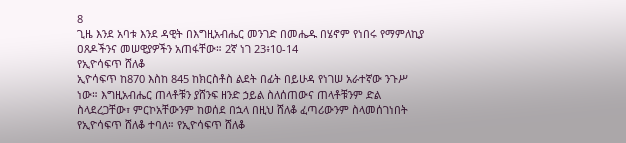8
ጊዜ እንደ አባቱ እንደ ዳዊት በእግዚአብሔር መንገድ በመሔዱ በሄኖም የነበሩ የማምለኪያ
ዐጸዶችንና መሠዊያዎችን አጠፋቸው። 2ኛ ነገ 23፥10-14
የኢዮሳፍጥ ሸለቆ
ኢዮሳፍጥ ከ870 እስከ 845 ከክርስቶስ ልደት በፊት በይሁዳ የነገሠ አራተኛው ንጉሥ
ነው። እግዚአብሔር ጠላቶቹን ያሸንፍ ዘንድ ኃይል ስለሰጠውና ጠላቶቹንም ድል
ስላደረጋቸው፣ ምርኮአቸውንም ከወሰደ በኋላ በዚህ ሸለቆ ፈጣሪውንም ስላመሰገነበት
የኢዮሳፍጥ ሸለቆ ተባለ። የኢዮሳፍጥ ሸለቆ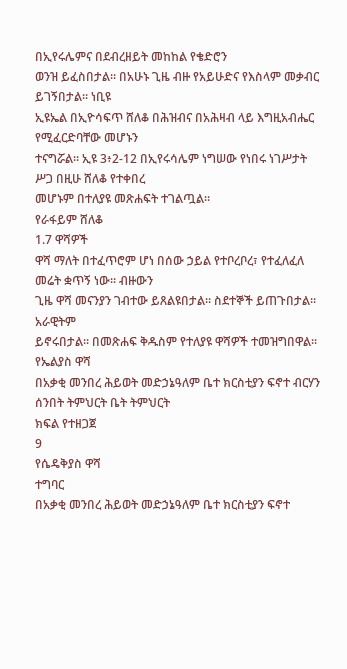በኢየሩሌምና በደብረዘይት መከከል የቄድሮን
ወንዝ ይፈስበታል። በአሁኑ ጊዜ ብዙ የአይሁድና የእስላም መቃብር ይገኝበታል። ነቢዩ
ኢዩኤል በኢዮሳፍጥ ሸለቆ በሕዝብና በአሕዛብ ላይ እግዚአብሔር የሚፈርድባቸው መሆኑን
ተናግሯል። ኢዩ 3፥2-12 በኢየሩሳሌም ነግሠው የነበሩ ነገሥታት ሥጋ በዚሁ ሸለቆ የተቀበረ
መሆኑም በተለያዩ መጽሐፍት ተገልጧል።
የራፋይም ሸለቆ
1.7 ዋሻዎች
ዋሻ ማለት በተፈጥሮም ሆነ በሰው ኃይል የተቦረቦረ፣ የተፈለፈለ መሬት ቋጥኝ ነው። ብዙውን
ጊዜ ዋሻ መናንያን ገብተው ይጸልዩበታል። ስደተኞች ይጠጉበታል። አራዊትም
ይኖሩበታል። በመጽሐፍ ቅዱስም የተለያዩ ዋሻዎች ተመዝግበዋል።
የኤልያስ ዋሻ
በአቃቂ መንበረ ሕይወት መድኃኔዓለም ቤተ ክርስቲያን ፍኖተ ብርሃን ሰንበት ትምህርት ቤት ትምህርት
ክፍል የተዘጋጀ
9
የሴዴቅያስ ዋሻ
ተግባር
በአቃቂ መንበረ ሕይወት መድኃኔዓለም ቤተ ክርስቲያን ፍኖተ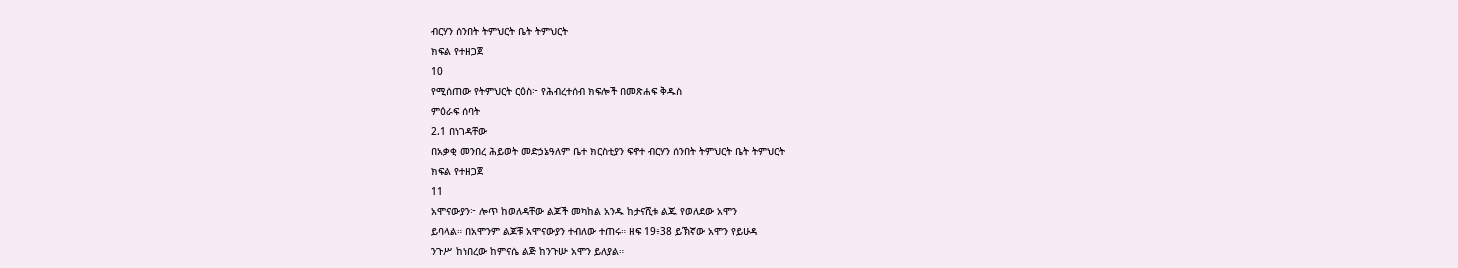ብርሃን ሰንበት ትምህርት ቤት ትምህርት
ክፍል የተዘጋጀ
10
የሚሰጠው የትምህርት ርዕስ፦ የሕብረተሰብ ክፍሎች በመጽሐፍ ቅዱስ
ምዕራፍ ሰባት
2.1 በነገዳቸው
በአቃቂ መንበረ ሕይወት መድኃኔዓለም ቤተ ክርስቲያን ፍኖተ ብርሃን ሰንበት ትምህርት ቤት ትምህርት
ክፍል የተዘጋጀ
11
አሞናውያን፦ ሎጥ ከወለዳቸው ልጆች መካከል አንዱ ከታናሺቱ ልጁ የወለደው አሞን
ይባላል። በአሞንም ልጆቹ አሞናውያን ተብለው ተጠሩ። ዘፍ 19፥38 ይኽኛው አሞን የይሁዳ
ንጉሥ ከነበረው ከምናሴ ልጅ ከንጉሡ አሞን ይለያል።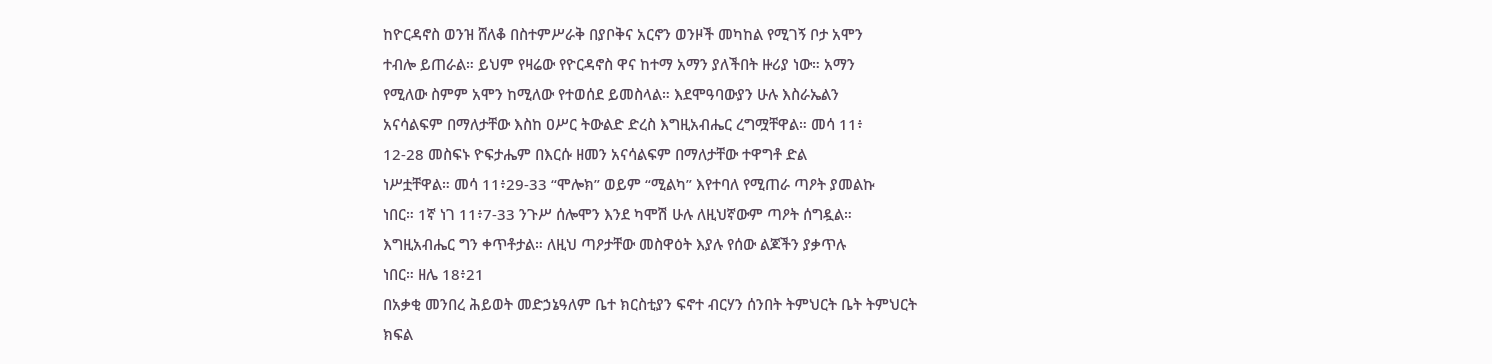ከዮርዳኖስ ወንዝ ሸለቆ በስተምሥራቅ በያቦቅና አርኖን ወንዞች መካከል የሚገኝ ቦታ አሞን
ተብሎ ይጠራል። ይህም የዛሬው የዮርዳኖስ ዋና ከተማ አማን ያለችበት ዙሪያ ነው። አማን
የሚለው ስምም አሞን ከሚለው የተወሰደ ይመስላል። እደሞዓባውያን ሁሉ እስራኤልን
አናሳልፍም በማለታቸው እስከ ዐሥር ትውልድ ድረስ እግዚአብሔር ረግሟቸዋል። መሳ 11፥
12-28 መስፍኑ ዮፍታሔም በእርሱ ዘመን አናሳልፍም በማለታቸው ተዋግቶ ድል
ነሥቷቸዋል። መሳ 11፥29-33 “ሞሎክ” ወይም “ሚልካ” እየተባለ የሚጠራ ጣዖት ያመልኩ
ነበር። 1ኛ ነገ 11፥7-33 ንጉሥ ሰሎሞን እንደ ካሞሽ ሁሉ ለዚህኛውም ጣዖት ሰግዷል።
እግዚአብሔር ግን ቀጥቶታል። ለዚህ ጣዖታቸው መስዋዕት እያሉ የሰው ልጆችን ያቃጥሉ
ነበር። ዘሌ 18፥21
በአቃቂ መንበረ ሕይወት መድኃኔዓለም ቤተ ክርስቲያን ፍኖተ ብርሃን ሰንበት ትምህርት ቤት ትምህርት
ክፍል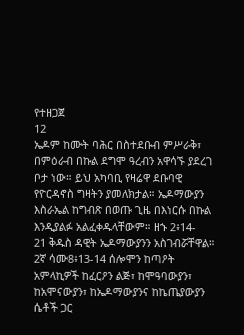የተዘጋጀ
12
ኤዶም ከሙት ባሕር በስተደቡብ ምሥራቅ፣ በምዕራብ በኩል ደግሞ ዓረብን አዋሳኙ ያደረገ
ቦታ ነው። ይህ አካባቢ የዛሬዋ ደቡባዊ የዮርዳኖስ ግዛትን ያመለክታል። ኤዶማውያን
እስራኤል ከግብጽ በወጡ ጊዜ በእነርሱ በኩል እንዲያልፉ አልፈቀዱላቸውም። ዘኁ 2፥14-
21 ቅዱስ ዳዊት ኤዶማውያንን አስገብሯቸዋል። 2ኛ ሳሙ8፥13-14 ሰሎሞን ከጣዖት
አምላኪዎች ከፈርዖን ልጅ፣ ከሞዓባውያን፣ ከአሞናውያን፣ ከኤዶማውያንና ከኬጤያውያን
ሴቶች ጋር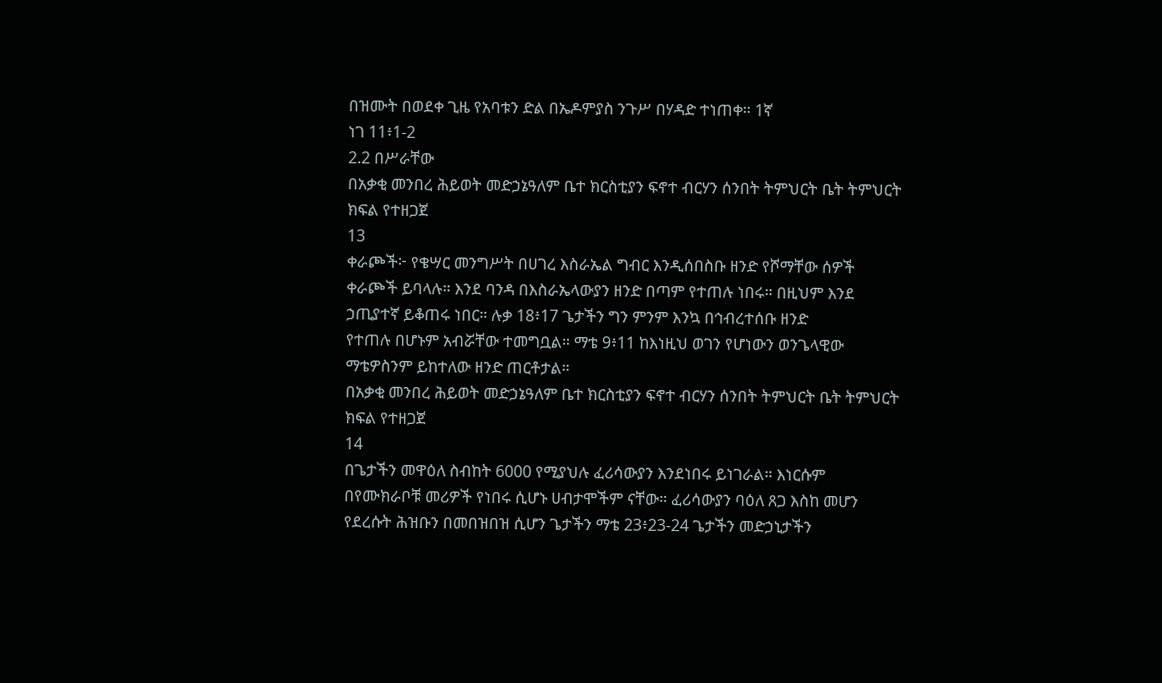በዝሙት በወደቀ ጊዜ የአባቱን ድል በኤዶምያስ ንጉሥ በሃዳድ ተነጠቀ። 1ኛ
ነገ 11፥1-2
2.2 በሥራቸው
በአቃቂ መንበረ ሕይወት መድኃኔዓለም ቤተ ክርስቲያን ፍኖተ ብርሃን ሰንበት ትምህርት ቤት ትምህርት
ክፍል የተዘጋጀ
13
ቀራጮች፦ የቄሣር መንግሥት በሀገረ እስራኤል ግብር እንዲሰበስቡ ዘንድ የሾማቸው ሰዎች
ቀራጮች ይባላሉ። እንደ ባንዳ በእስራኤላውያን ዘንድ በጣም የተጠሉ ነበሩ። በዚህም እንደ
ኃጢያተኛ ይቆጠሩ ነበር። ሉቃ 18፥17 ጌታችን ግን ምንም እንኳ በኅብረተሰቡ ዘንድ
የተጠሉ በሆኑም አብሯቸው ተመግቧል። ማቴ 9፥11 ከእነዚህ ወገን የሆነውን ወንጌላዊው
ማቴዎስንም ይከተለው ዘንድ ጠርቶታል።
በአቃቂ መንበረ ሕይወት መድኃኔዓለም ቤተ ክርስቲያን ፍኖተ ብርሃን ሰንበት ትምህርት ቤት ትምህርት
ክፍል የተዘጋጀ
14
በጌታችን መዋዕለ ስብከት 6000 የሚያህሉ ፈሪሳውያን እንደነበሩ ይነገራል። እነርሱም
በየሙክራቦቹ መሪዎች የነበሩ ሲሆኑ ሀብታሞችም ናቸው። ፈሪሳውያን ባዕለ ጸጋ እስከ መሆን
የደረሱት ሕዝቡን በመበዝበዝ ሲሆን ጌታችን ማቴ 23፥23-24 ጌታችን መድኃኒታችን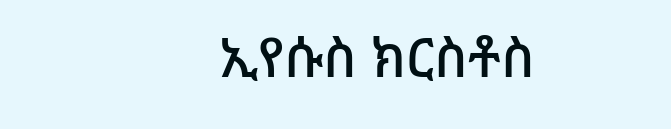ኢየሱስ ክርስቶስ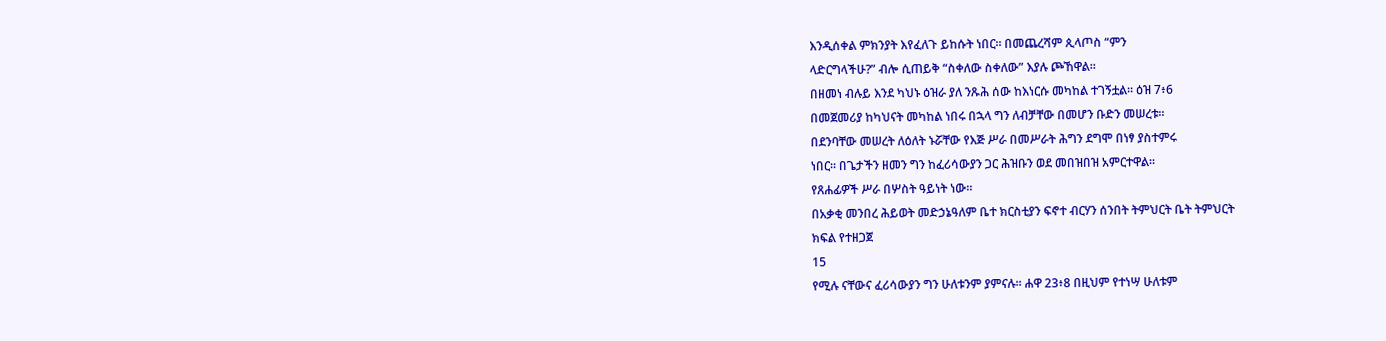እንዲሰቀል ምክንያት እየፈለጉ ይከሱት ነበር። በመጨረሻም ጲላጦስ “ምን
ላድርግላችሁ?” ብሎ ሲጠይቅ “ስቀለው ስቀለው” እያሉ ጮኸዋል።
በዘመነ ብሉይ እንደ ካህኑ ዕዝራ ያለ ንጹሕ ሰው ከእነርሱ መካከል ተገኝቷል። ዕዝ 7፥6
በመጀመሪያ ከካህናት መካከል ነበሩ በኋላ ግን ለብቻቸው በመሆን ቡድን መሠረቱ።
በደንባቸው መሠረት ለዕለት ኑሯቸው የእጅ ሥራ በመሥራት ሕግን ደግሞ በነፃ ያስተምሩ
ነበር። በጌታችን ዘመን ግን ከፈሪሳውያን ጋር ሕዝቡን ወደ መበዝበዝ አምርተዋል።
የጸሐፊዎች ሥራ በሦስት ዓይነት ነው።
በአቃቂ መንበረ ሕይወት መድኃኔዓለም ቤተ ክርስቲያን ፍኖተ ብርሃን ሰንበት ትምህርት ቤት ትምህርት
ክፍል የተዘጋጀ
15
የሚሉ ናቸውና ፈሪሳውያን ግን ሁለቱንም ያምናሉ። ሐዋ 23፥8 በዚህም የተነሣ ሁለቱም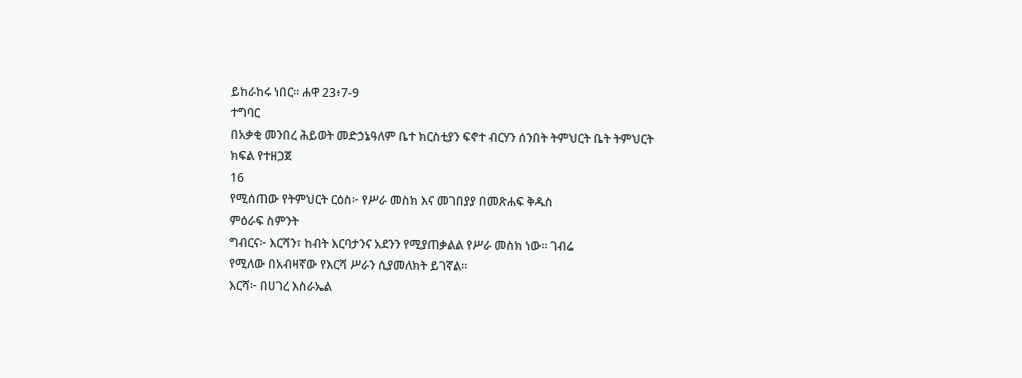ይከራከሩ ነበር። ሐዋ 23፥7-9
ተግባር
በአቃቂ መንበረ ሕይወት መድኃኔዓለም ቤተ ክርስቲያን ፍኖተ ብርሃን ሰንበት ትምህርት ቤት ትምህርት
ክፍል የተዘጋጀ
16
የሚሰጠው የትምህርት ርዕስ፦ የሥራ መስክ እና መገበያያ በመጽሐፍ ቅዱስ
ምዕራፍ ስምንት
ግብርና፦ እርሻን፣ ከብት እርባታንና አደንን የሚያጠቃልል የሥራ መስክ ነው። ገብሬ
የሚለው በአብዛኛው የእርሻ ሥራን ሲያመለክት ይገኛል።
እርሻ፦ በሀገረ እስራኤል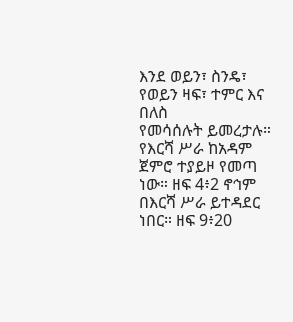እንደ ወይን፣ ስንዴ፣ የወይን ዛፍ፣ ተምር እና በለስ
የመሳሰሉት ይመረታሉ። የእርሻ ሥራ ከአዳም ጀምሮ ተያይዞ የመጣ ነው። ዘፍ 4፥2 ኖኅም
በእርሻ ሥራ ይተዳደር ነበር። ዘፍ 9፥20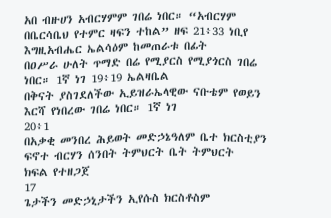አበ ብዙሀን አብርሃምም ገበሬ ነበር። “አብርሃም
በቤርሳቤህ የተምር ዛፍን ተከል” ዘፍ 21፥33 ነቢየ እግዚአብሔር ኤልሳዕም ከመጠራቱ በፊት
በዐሥራ ሁለት ጥማድ በሬ የሚያርስ የሚያጎርስ ገበሬ ነበር። 1ኛ ነገ 19፥19 ኤልዛቤል
በቅናት ያስገደለችው ኢይዝራኤላዊው ናቡቴም የወይን እርሻ የነበረው ገበሬ ነበር። 1ኛ ነገ
20፥1
በአቃቂ መንበረ ሕይወት መድኃኔዓለም ቤተ ክርስቲያን ፍኖተ ብርሃን ሰንበት ትምህርት ቤት ትምህርት
ክፍል የተዘጋጀ
17
ጌታችን መድኃኒታችን ኢየሱስ ክርስቶስም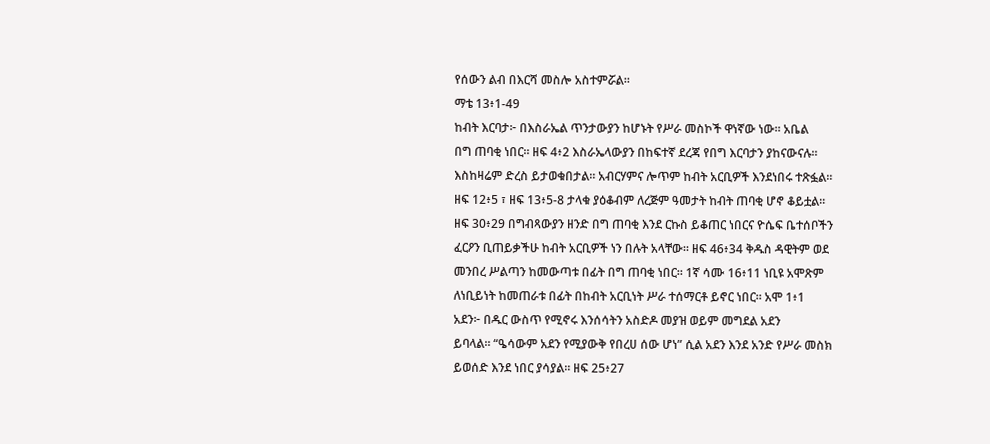የሰውን ልብ በእርሻ መስሎ አስተምሯል።
ማቴ 13፥1-49
ከብት እርባታ፦ በእስራኤል ጥንታውያን ከሆኑት የሥራ መስኮች ዋነኛው ነው። አቤል
በግ ጠባቂ ነበር። ዘፍ 4፥2 እስራኤላውያን በከፍተኛ ደረጃ የበግ እርባታን ያከናውናሉ።
እስከዛሬም ድረስ ይታወቁበታል። አብርሃምና ሎጥም ከብት አርቢዎች እንደነበሩ ተጽፏል።
ዘፍ 12፥5 ፣ ዘፍ 13፥5-8 ታላቁ ያዕቆብም ለረጅም ዓመታት ከብት ጠባቂ ሆኖ ቆይቷል።
ዘፍ 30፥29 በግብጻውያን ዘንድ በግ ጠባቂ እንደ ርኩስ ይቆጠር ነበርና ዮሴፍ ቤተሰቦችን
ፈርዖን ቢጠይቃችሁ ከብት አርቢዎች ነን በሉት አላቸው። ዘፍ 46፥34 ቅዱስ ዳዊትም ወደ
መንበረ ሥልጣን ከመውጣቱ በፊት በግ ጠባቂ ነበር። 1ኛ ሳሙ 16፥11 ነቢዩ አሞጽም
ለነቢይነት ከመጠራቱ በፊት በከብት አርቢነት ሥራ ተሰማርቶ ይኖር ነበር። አሞ 1፥1
አደን፦ በዱር ውስጥ የሚኖሩ እንሰሳትን አስድዶ መያዝ ወይም መግደል አደን
ይባላል። “ዔሳውም አደን የሚያውቅ የበረሀ ሰው ሆነ” ሲል አደን እንደ አንድ የሥራ መስክ
ይወሰድ እንደ ነበር ያሳያል። ዘፍ 25፥27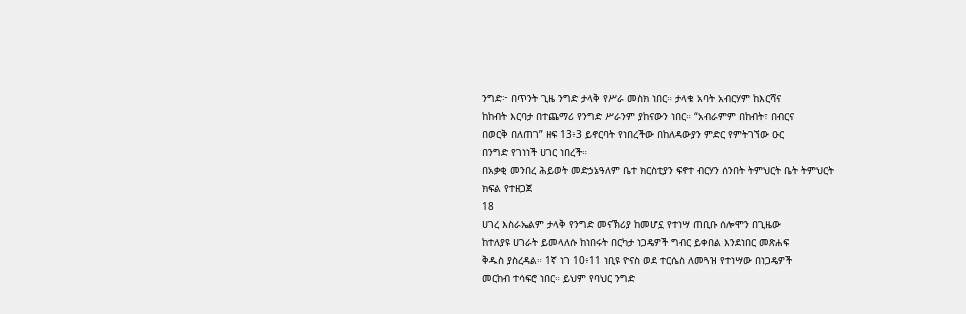ንግድ፦ በጥንት ጊዜ ንግድ ታላቅ የሥራ መስክ ነበር። ታላቁ አባት አብርሃም ከእርሻና
ከከብት እርባታ በተጨማሪ የንግድ ሥራንም ያከናውን ነበር። “አብራምም በከብት፣ በብርና
በወርቅ በለጠገ” ዘፍ 13፥3 ይኖርባት የነበረችው በከለዳውያን ምድር የምትገኘው ዑር
በንግድ የገነነች ሀገር ነበረች።
በአቃቂ መንበረ ሕይወት መድኃኔዓለም ቤተ ክርስቲያን ፍኖተ ብርሃን ሰንበት ትምህርት ቤት ትምህርት
ክፍል የተዘጋጀ
18
ሀገረ እስራኤልም ታላቅ የንግድ መናኽሪያ ከመሆኗ የተነሣ ጠቢቡ ሰሎሞን በጊዜው
ከተለያዩ ሀገራት ይመላለሱ ከነበሩት በርካታ ነጋዴዎች ግብር ይቀበል እንደነበር መጽሐፍ
ቅዱስ ያስረዳል። 1ኛ ነገ 10፥11 ነቢዩ ዮናስ ወደ ተርሴስ ለመጓዝ የተነሣው በነጋዴዎች
መርከብ ተሳፍሮ ነበር። ይህም የባህር ንግድ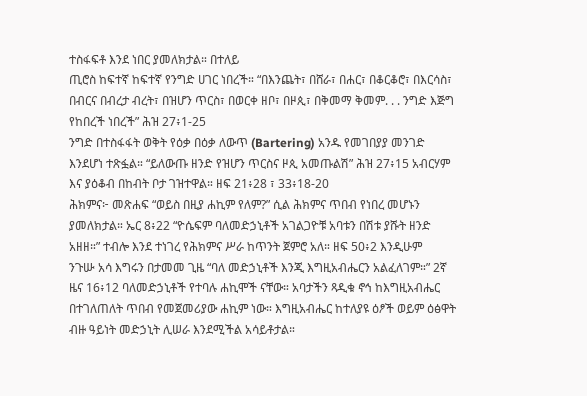ተስፋፍቶ እንደ ነበር ያመለክታል። በተለይ
ጢሮስ ከፍተኛ ከፍተኛ የንግድ ሀገር ነበረች። “በእንጨት፣ በሸራ፣ በሐር፣ በቆርቆሮ፣ በእርሳስ፣
በብርና በብረታ ብረት፣ በዝሆን ጥርስ፣ በወርቀ ዘቦ፣ በዞጲ፣ በቅመማ ቅመም. . . ንግድ እጅግ
የከበረች ነበረች” ሕዝ 27፥1-25
ንግድ በተስፋፋት ወቅት የዕቃ በዕቃ ለውጥ (Bartering) አንዱ የመገበያያ መንገድ
እንደሆነ ተጽፏል። “ይለውጡ ዘንድ የዝሆን ጥርስና ዞጲ አመጡልሽ” ሕዝ 27፥15 አብርሃም
እና ያዕቆብ በከብት ቦታ ገዝተዋል። ዘፍ 21፥28 ፣ 33፥18-20
ሕክምና፦ መጽሐፍ “ወይስ በዚያ ሐኪም የለም?” ሲል ሕክምና ጥበብ የነበረ መሆኑን
ያመለክታል። ኤር 8፥22 “ዮሴፍም ባለመድኃኒቶች አገልጋዮቹ አባቱን በሽቱ ያሹት ዘንድ
አዘዘ።” ተብሎ እንደ ተነገረ የሕክምና ሥራ ከጥንት ጀምሮ አለ። ዘፍ 50፥2 እንዲሁም
ንጉሡ አሳ እግሩን በታመመ ጊዜ “ባለ መድኃኒቶች እንጂ እግዚአብሔርን አልፈለገም።” 2ኛ
ዜና 16፥12 ባለመድኃኒቶች የተባሉ ሐኪሞች ናቸው። አባታችን ጻዲቁ ኖኅ ከእግዚአብሔር
በተገለጠለት ጥበብ የመጀመሪያው ሐኪም ነው። እግዚአብሔር ከተለያዩ ዕፆች ወይም ዕፅዋት
ብዙ ዓይነት መድኃኒት ሊሠራ እንደሚችል አሳይቶታል።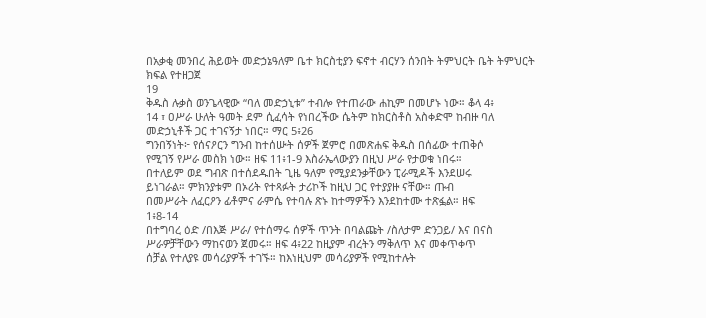በአቃቂ መንበረ ሕይወት መድኃኔዓለም ቤተ ክርስቲያን ፍኖተ ብርሃን ሰንበት ትምህርት ቤት ትምህርት
ክፍል የተዘጋጀ
19
ቅዱስ ሉቃስ ወንጌላዊው “ባለ መድኃኒቱ” ተብሎ የተጠራው ሐኪም በመሆኑ ነው። ቆላ 4፥
14 ፣ ዐሥራ ሁለት ዓመት ደም ሲፈሳት የነበረችው ሴትም ከክርስቶስ አስቀድሞ ከብዙ ባለ
መድኃኒቶች ጋር ተገናኝታ ነበር። ማር 5፥26
ግንበኝነት፦ የሰናዖርን ግንብ ከተሰሡት ሰዎች ጀምሮ በመጽሐፍ ቅዱስ በሰፊው ተጠቅሶ
የሚገኝ የሥራ መስክ ነው። ዘፍ 11፥1-9 እስራኤላውያን በዚህ ሥራ የታወቁ ነበሩ።
በተለይም ወደ ግብጽ በተሰደዱበት ጊዜ ዓለም የሚያደንቃቸውን ፒራሚዶች እንደሠሩ
ይነገራል። ምክንያቱም በኦሪት የተጻፉት ታሪኮች ከዚህ ጋር የተያያዙ ናቸው። ጡብ
በመሥራት ለፈርዖን ፊቶምና ራምሴ የተባሉ ጽኑ ከተማዎችን እንደከተሙ ተጽፏል። ዘፍ
1፥8-14
በተግባረ ዕድ /በእጅ ሥራ/ የተሰማሩ ሰዎች ጥንት በባልጩት /ስለታም ድንጋይ/ እና በናስ
ሥራዎቻቸውን ማከናወን ጀመሩ። ዘፍ 4፥22 ከዚያም ብረትን ማቅለጥ እና መቀጥቀጥ
ሰቻል የተለያዩ መሳሪያዎች ተገኙ። ከእነዚህም መሳሪያዎች የሚከተሉት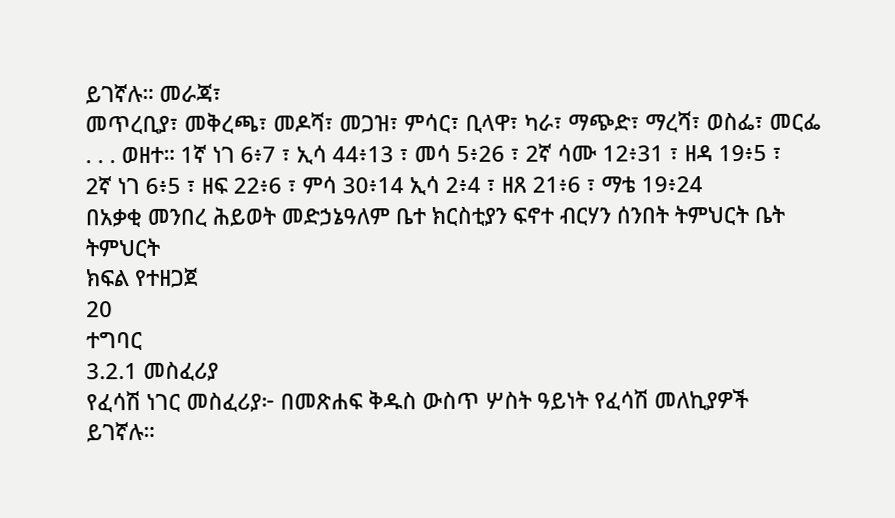ይገኛሉ። መራጃ፣
መጥረቢያ፣ መቅረጫ፣ መዶሻ፣ መጋዝ፣ ምሳር፣ ቢላዋ፣ ካራ፣ ማጭድ፣ ማረሻ፣ ወስፌ፣ መርፌ
. . . ወዘተ። 1ኛ ነገ 6፥7 ፣ ኢሳ 44፥13 ፣ መሳ 5፥26 ፣ 2ኛ ሳሙ 12፥31 ፣ ዘዳ 19፥5 ፣
2ኛ ነገ 6፥5 ፣ ዘፍ 22፥6 ፣ ምሳ 30፥14 ኢሳ 2፥4 ፣ ዘጸ 21፥6 ፣ ማቴ 19፥24
በአቃቂ መንበረ ሕይወት መድኃኔዓለም ቤተ ክርስቲያን ፍኖተ ብርሃን ሰንበት ትምህርት ቤት ትምህርት
ክፍል የተዘጋጀ
20
ተግባር
3.2.1 መስፈሪያ
የፈሳሽ ነገር መስፈሪያ፦ በመጽሐፍ ቅዱስ ውስጥ ሦስት ዓይነት የፈሳሽ መለኪያዎች
ይገኛሉ።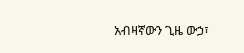አብዛኛውን ጊዜ ውኃ፣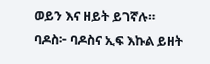ወይን እና ዘይት ይገኛሉ።
ባዶስ፦ ባዶስና ኢፍ እኩል ይዘት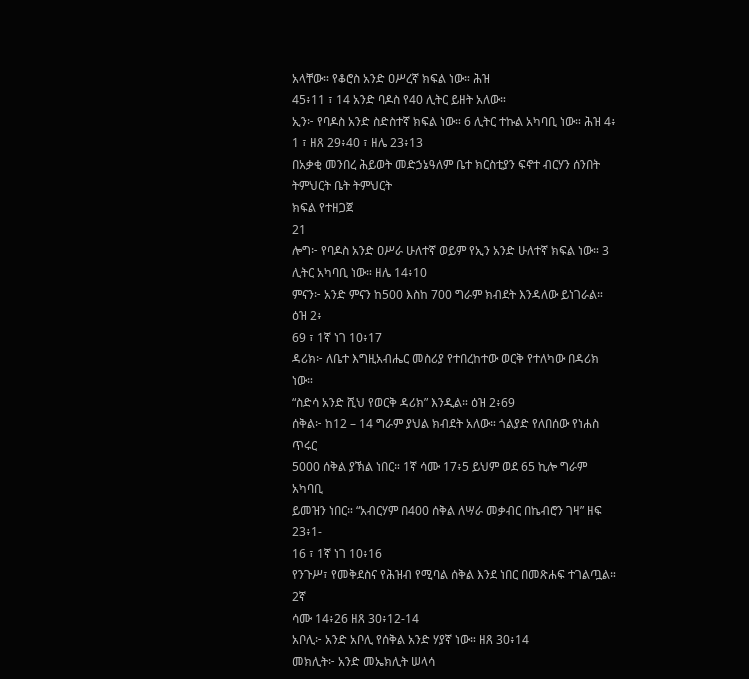አላቸው። የቆሮስ አንድ ዐሥረኛ ክፍል ነው። ሕዝ
45፥11 ፣ 14 አንድ ባዶስ የ40 ሊትር ይዘት አለው።
ኢን፦ የባዶስ አንድ ስድስተኛ ክፍል ነው። 6 ሊትር ተኩል አካባቢ ነው። ሕዝ 4፥
1 ፣ ዘጸ 29፥40 ፣ ዘሌ 23፥13
በአቃቂ መንበረ ሕይወት መድኃኔዓለም ቤተ ክርስቲያን ፍኖተ ብርሃን ሰንበት ትምህርት ቤት ትምህርት
ክፍል የተዘጋጀ
21
ሎግ፦ የባዶስ አንድ ዐሥራ ሁለተኛ ወይም የኢን አንድ ሁለተኛ ክፍል ነው። 3
ሊትር አካባቢ ነው። ዘሌ 14፥10
ምናን፦ አንድ ምናን ከ500 እስከ 700 ግራም ክብደት እንዳለው ይነገራል። ዕዝ 2፥
69 ፣ 1ኛ ነገ 10፥17
ዳሪክ፦ ለቤተ እግዚአብሔር መስሪያ የተበረከተው ወርቅ የተለካው በዳሪክ ነው።
“ስድሳ አንድ ሺህ የወርቅ ዳሪክ” እንዲል። ዕዝ 2፥69
ሰቅል፦ ከ12 – 14 ግራም ያህል ክብደት አለው። ጎልያድ የለበሰው የነሐስ ጥሩር
5000 ሰቅል ያኽል ነበር። 1ኛ ሳሙ 17፥5 ይህም ወደ 65 ኪሎ ግራም አካባቢ
ይመዝን ነበር። “አብርሃም በ400 ሰቅል ለሣራ መቃብር በኬብሮን ገዛ” ዘፍ 23፥1-
16 ፣ 1ኛ ነገ 10፥16
የንጉሥ፣ የመቅደስና የሕዝብ የሚባል ሰቅል እንደ ነበር በመጽሐፍ ተገልጧል። 2ኛ
ሳሙ 14፥26 ዘጸ 30፥12-14
አቦሊ፦ አንድ አቦሊ የሰቅል አንድ ሃያኛ ነው። ዘጸ 30፥14
መክሊት፦ አንድ መኤክሊት ሠላሳ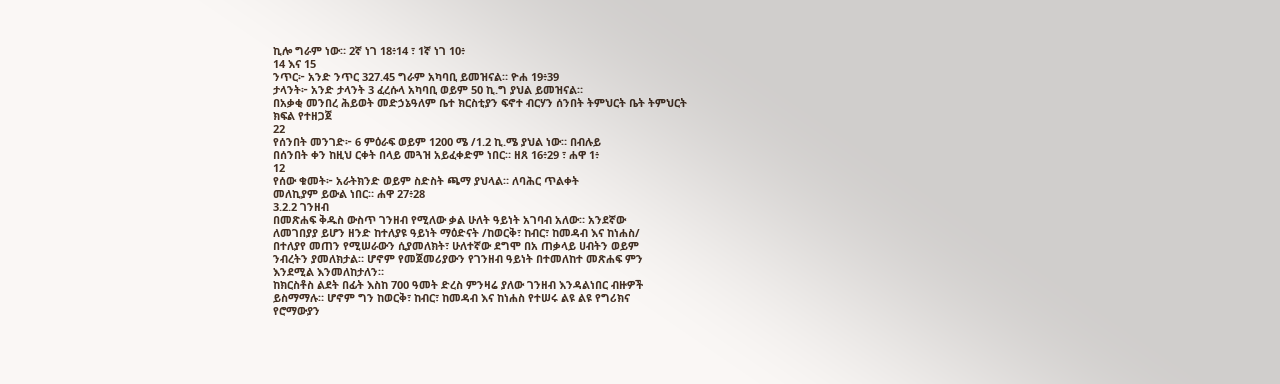ኪሎ ግራም ነው። 2ኛ ነገ 18፥14 ፣ 1ኛ ነገ 10፥
14 እና 15
ንጥር፦ አንድ ንጥር 327.45 ግራም አካባቢ ይመዝናል። ዮሐ 19፥39
ታላንት፦ አንድ ታላንት 3 ፈረሱላ አካባቢ ወይም 50 ኪ.ግ ያህል ይመዝናል።
በአቃቂ መንበረ ሕይወት መድኃኔዓለም ቤተ ክርስቲያን ፍኖተ ብርሃን ሰንበት ትምህርት ቤት ትምህርት
ክፍል የተዘጋጀ
22
የሰንበት መንገድ፦ 6 ምዕራፍ ወይም 1200 ሜ /1.2 ኪ.ሜ ያህል ነው። በብሉይ
በሰንበት ቀን ከዚህ ርቀት በላይ መጓዝ አይፈቀድም ነበር። ዘጸ 16፥29 ፣ ሐዋ 1፥
12
የሰው ቁመት፦ አራትክንድ ወይም ስድስት ጫማ ያህላል። ለባሕር ጥልቀት
መለኪያም ይውል ነበር። ሐዋ 27፥28
3.2.2 ገንዘብ
በመጽሐፍ ቅዱስ ውስጥ ገንዘብ የሚለው ቃል ሁለት ዓይነት አገባብ አለው። አንደኛው
ለመገበያያ ይሆን ዘንድ ከተለያዩ ዓይነት ማዕድናት /ከወርቅ፣ ከብር፣ ከመዳብ እና ከነሐስ/
በተለያየ መጠን የሚሠራውን ሲያመለክት፣ ሁለተኛው ደግሞ በአ ጠቃላይ ሀብትን ወይም
ንብረትን ያመለክታል። ሆኖም የመጀመሪያውን የገንዘብ ዓይነት በተመለከተ መጽሐፍ ምን
እንደሚል እንመለከታለን።
ከክርስቶስ ልደት በፊት እስከ 700 ዓመት ድረስ ምንዛሬ ያለው ገንዘብ እንዳልነበር ብዙዎች
ይስማማሉ። ሆኖም ግን ከወርቅ፣ ከብር፣ ከመዳብ እና ከነሐስ የተሠሩ ልዩ ልዩ የግሪክና
የሮማውያን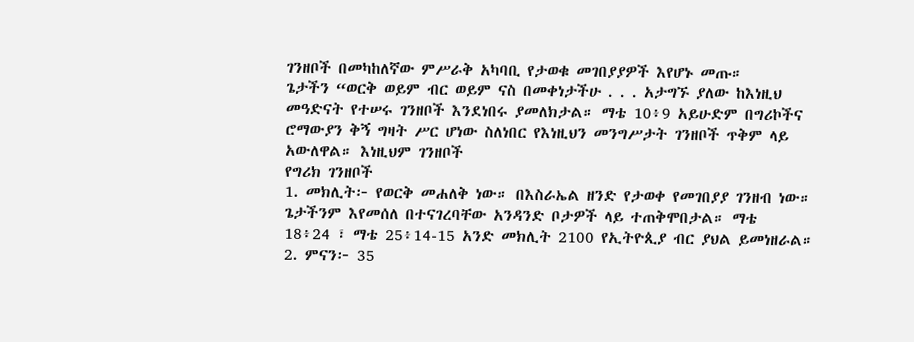ገንዘቦች በመካከለኛው ምሥራቅ አካባቢ የታወቁ መገበያያዎች እየሆኑ መጡ።
ጌታችን “ወርቅ ወይም ብር ወይም ናስ በመቀነታችሁ . . . አታግኙ ያለው ከእነዚህ
መዓድናት የተሠሩ ገንዘቦች እንደነበሩ ያመለክታል። ማቴ 10፥9 አይሁድም በግሪኮችና
ሮማውያን ቅኝ ግዛት ሥር ሆነው ስለነበር የእነዚህን መንግሥታት ገንዘቦች ጥቅም ላይ
አውለዋል። እነዚህም ገንዘቦች
የግሪክ ገንዘቦች
1. መክሊት፦ የወርቅ መሐለቅ ነው። በእስራኤል ዘንድ የታወቀ የመገበያያ ገንዘብ ነው።
ጌታችንም እየመሰለ በተናገረባቸው አንዳንድ ቦታዎች ላይ ተጠቅሞበታል። ማቴ
18፥24 ፣ ማቴ 25፥14-15 አንድ መክሊት 2100 የኢትዮጲያ ብር ያህል ይመነዘራል።
2. ምናን፦ 35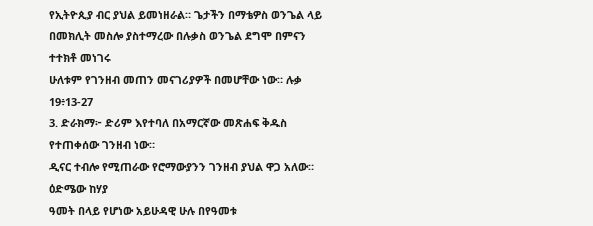የኢትዮጲያ ብር ያህል ይመነዘራል። ጌታችን በማቴዎስ ወንጌል ላይ
በመክሊት መስሎ ያስተማረው በሉቃስ ወንጌል ደግሞ በምናን ተተክቶ መነገሩ
ሁለቱም የገንዘብ መጠን መናገሪያዎች በመሆቸው ነው። ሉቃ 19፥13-27
3. ድራክማ፦ ድሪም እየተባለ በአማርኛው መጽሐፍ ቅዱስ የተጠቀሰው ገንዘብ ነው።
ዲናር ተብሎ የሚጠራው የሮማውያንን ገንዘብ ያህል ዋጋ አለው። ዕድሜው ከሃያ
ዓመት በላይ የሆነው አይሁዳዊ ሁሉ በየዓመቱ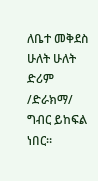ለቤተ መቅደስ ሁለት ሁለት ድሪም
/ድራክማ/ ግብር ይከፍል ነበር።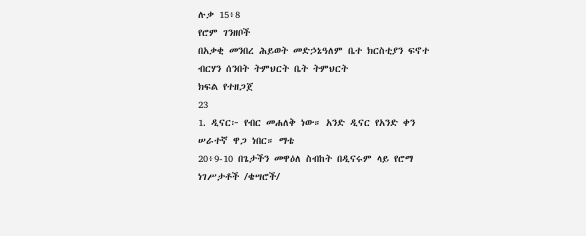ሉቃ 15፥8
የሮም ገንዘቦች
በአቃቂ መንበረ ሕይወት መድኃኔዓለም ቤተ ክርስቲያን ፍኖተ ብርሃን ሰንበት ትምህርት ቤት ትምህርት
ክፍል የተዘጋጀ
23
1. ዲናር፦ የብር መሐለቅ ነው። አንድ ዲናር የአንድ ቀን ሠራተኛ ዋጋ ነበር። ማቴ
20፥9-10 በጌታችን መዋዕለ ስብከት በዲናሩም ላይ የሮማ ነገሥታቶች /ቄሣሮች/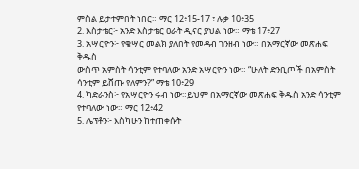ምስል ይታተምበት ነበር። ማር 12፥15-17 ፣ ሉቃ 10፥35
2. እስታቴር፦ አንድ እስታቴር ዐራት ዲናር ያህል ነው። ማቴ 17፥27
3. አሣርዮን፦ የቄሣር መልክ ያለበት የመዳብ ገንዘብ ነው። በአማርኛው መጽሐፍ ቅዱስ
ውስጥ አምስት ሳንቲም የተባለው አንድ አሣርዮን ነው። “ሁለት ድንቢጦች በአምስት
ሳንቲም ይሸጡ የለምን?” ማቴ 10፥29
4. ካድራንስ፦ የአሣርዮን ሩብ ነው።ይህም በአማርኛው መጽሐፍ ቅዱስ አንድ ሳንቲም
የተባለው ነው። ማር 12፥42
5. ሌፕቶን፦ እስካሁን ከተጠቀሱት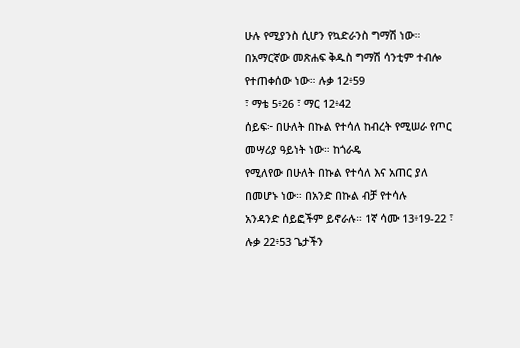ሁሉ የሚያንስ ሲሆን የኳድራንስ ግማሽ ነው።
በአማርኛው መጽሐፍ ቅዱስ ግማሽ ሳንቲም ተብሎ የተጠቀሰው ነው። ሉቃ 12፥59
፣ ማቴ 5፥26 ፣ ማር 12፥42
ሰይፍ፦ በሁለት በኩል የተሳለ ከብረት የሚሠራ የጦር መሣሪያ ዓይነት ነው። ከጎራዴ
የሚለየው በሁለት በኩል የተሳለ እና አጠር ያለ በመሆኑ ነው። በአንድ በኩል ብቻ የተሳሉ
አንዳንድ ሰይፎችም ይኖራሉ። 1ኛ ሳሙ 13፥19-22 ፣ ሉቃ 22፥53 ጌታችን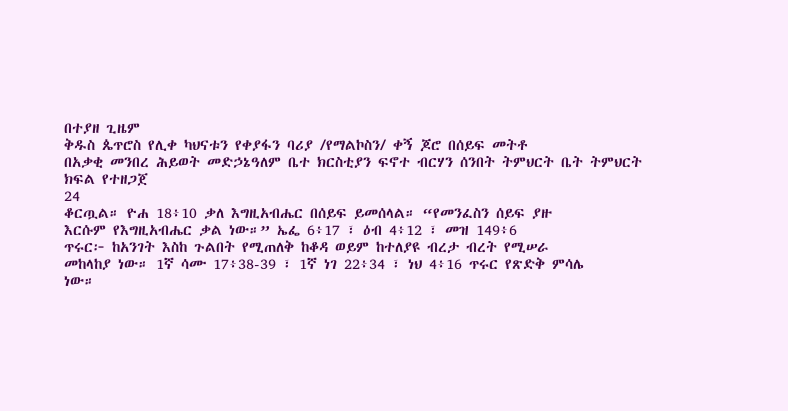በተያዘ ጊዜም
ቅዱስ ጴጥሮስ የሊቀ ካህናቱን የቀያፋን ባሪያ /የማልኮስን/ ቀኝ ጆሮ በሰይፍ መትቶ
በአቃቂ መንበረ ሕይወት መድኃኔዓለም ቤተ ክርስቲያን ፍኖተ ብርሃን ሰንበት ትምህርት ቤት ትምህርት
ክፍል የተዘጋጀ
24
ቆርጧል። ዮሐ 18፥10 ቃለ እግዚአብሔር በሰይፍ ይመሰላል። “የመንፈስን ሰይፍ ያዙ
እርሱም የእግዚአብሔር ቃል ነው።” ኤፌ 6፥17 ፣ ዕብ 4፥12 ፣ መዝ 149፥6
ጥሩር፦ ከአንገት እስከ ጉልበት የሚጠለቅ ከቆዳ ወይም ከተለያዩ ብረታ ብረት የሚሠራ
መከላከያ ነው። 1ኛ ሳሙ 17፥38-39 ፣ 1ኛ ነገ 22፥34 ፣ ነህ 4፥16 ጥሩር የጽድቅ ምሳሌ
ነው።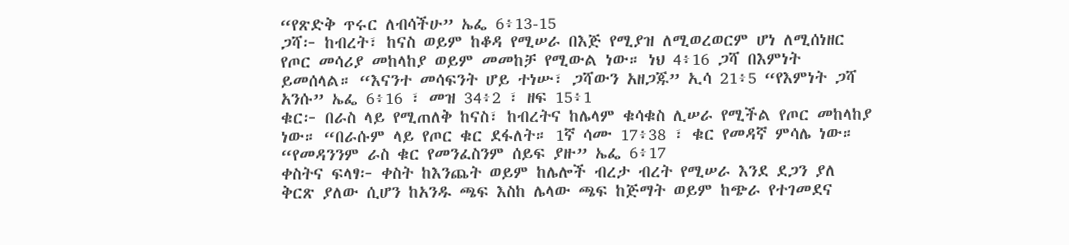“የጽድቅ ጥሩር ለብሳችሁ” ኤፌ 6፥13-15
ጋሻ፦ ከብረት፣ ከናስ ወይም ከቆዳ የሚሠራ በእጅ የሚያዝ ለሚወረወርም ሆነ ለሚሰነዘር
የጦር መሳሪያ መከላከያ ወይም መመከቻ የሚውል ነው። ነህ 4፥16 ጋሻ በእምነት
ይመሰላል። “እናንተ መሳፍንት ሆይ ተነሡ፣ ጋሻውን አዘጋጁ” ኢሳ 21፥5 “የእምነት ጋሻ
አንሱ” ኤፌ 6፥16 ፣ መዝ 34፥2 ፣ ዘፍ 15፥1
ቁር፦ በራስ ላይ የሚጠለቅ ከናስ፣ ከብረትና ከሌላም ቁሳቁስ ሊሠራ የሚችል የጦር መከላከያ
ነው። “በራሱም ላይ የጦር ቁር ደፋለት። 1ኛ ሳሙ 17፥38 ፣ ቁር የመዳኛ ምሳሌ ነው።
“የመዳንንም ራስ ቁር የመንፈስንም ሰይፍ ያዙ” ኤፌ 6፥17
ቀስትና ፍላፃ፦ ቀስት ከእንጨት ወይም ከሌሎች ብረታ ብረት የሚሠራ እንደ ደጋን ያለ
ቅርጽ ያለው ሲሆን ከአንዱ ጫፍ እስከ ሌላው ጫፍ ከጅማት ወይም ከጭራ የተገመደና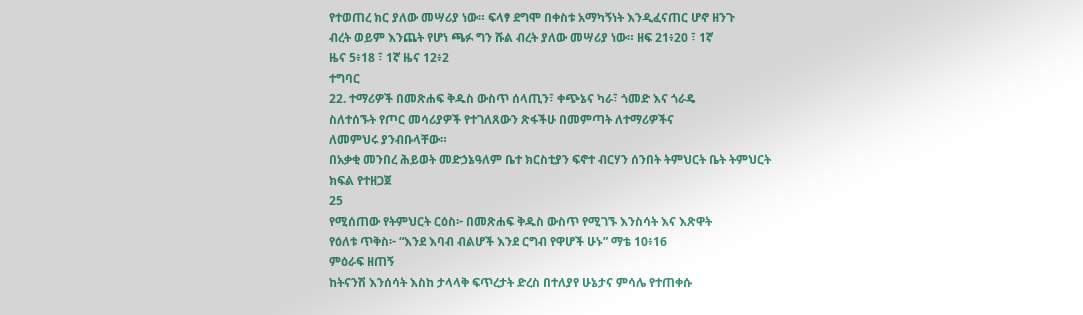የተወጠረ ክር ያለው መሣሪያ ነው። ፍላፃ ደግሞ በቀስቱ አማካኝነት እንዲፈናጠር ሆኖ ዘንጉ
ብረት ወይም እንጨት የሆነ ጫፉ ግን ሹል ብረት ያለው መሣሪያ ነው። ዘፍ 21፥20 ፣ 1ኛ
ዜና 5፥18 ፣ 1ኛ ዜና 12፥2
ተግባር
22. ተማሪዎች በመጽሐፍ ቅዱስ ውስጥ ሰላጢን፣ ቀጭኔና ካራ፣ ጎመድ እና ጎራዴ
ስለተሰኙት የጦር መሳሪያዎች የተገለጸውን ጽፋችሁ በመምጣት ለተማሪዎችና
ለመምህሩ ያንብቡላቸው።
በአቃቂ መንበረ ሕይወት መድኃኔዓለም ቤተ ክርስቲያን ፍኖተ ብርሃን ሰንበት ትምህርት ቤት ትምህርት
ክፍል የተዘጋጀ
25
የሚሰጠው የትምህርት ርዕስ፦ በመጽሐፍ ቅዱስ ውስጥ የሚገኙ እንስሳት እና እጽዋት
የዕለቱ ጥቅስ፦ “እንደ እባብ ብልሆች እንደ ርግብ የዋሆች ሁኑ” ማቴ 10፥16
ምዕራፍ ዘጠኝ
ከትናንሽ እንሰሳት እስከ ታላላቅ ፍጥረታት ድረስ በተለያየ ሁኔታና ምሳሌ የተጠቀሱ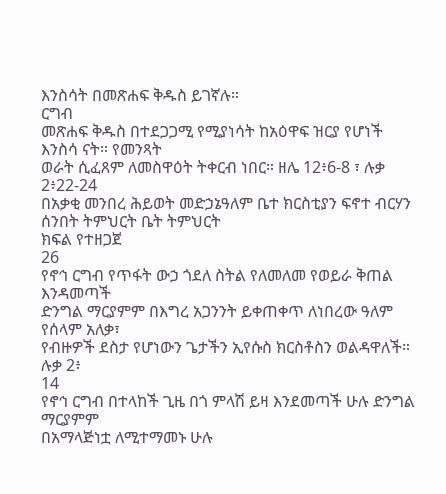እንስሳት በመጽሐፍ ቅዱስ ይገኛሉ።
ርግብ
መጽሐፍ ቅዱስ በተደጋጋሚ የሚያነሳት ከአዕዋፍ ዝርያ የሆነች እንስሳ ናት። የመንጻት
ወራት ሲፈጸም ለመስዋዕት ትቀርብ ነበር። ዘሌ 12፥6-8 ፣ ሉቃ 2፥22-24
በአቃቂ መንበረ ሕይወት መድኃኔዓለም ቤተ ክርስቲያን ፍኖተ ብርሃን ሰንበት ትምህርት ቤት ትምህርት
ክፍል የተዘጋጀ
26
የኖኅ ርግብ የጥፋት ውኃ ጎደለ ስትል የለመለመ የወይራ ቅጠል እንዳመጣች
ድንግል ማርያምም በእግረ አጋንንት ይቀጠቀጥ ለነበረው ዓለም የሰላም አለቃ፣
የብዙዎች ደስታ የሆነውን ጌታችን ኢየሱስ ክርስቶስን ወልዳዋለች። ሉቃ 2፥
14
የኖኅ ርግብ በተላከች ጊዜ በጎ ምላሽ ይዛ እንደመጣች ሁሉ ድንግል ማርያምም
በአማላጅነቷ ለሚተማመኑ ሁሉ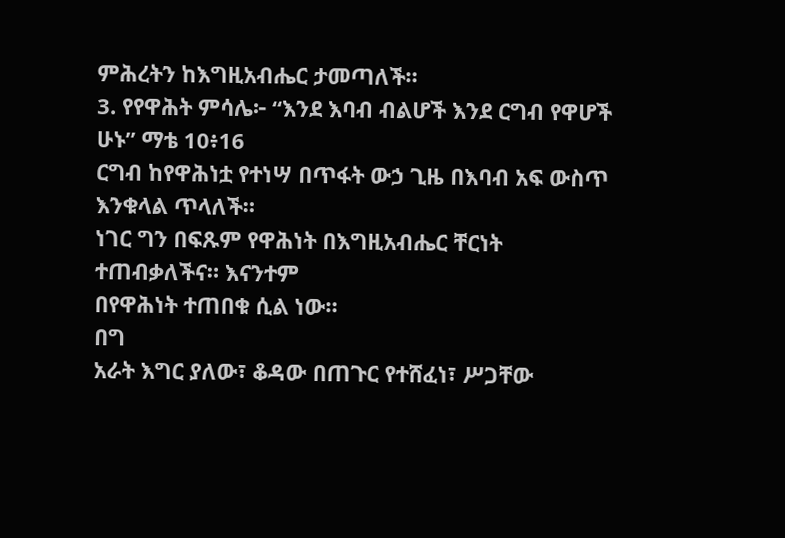ምሕረትን ከእግዚአብሔር ታመጣለች።
3. የየዋሕት ምሳሌ፦ “እንደ እባብ ብልሆች እንደ ርግብ የዋሆች ሁኑ” ማቴ 10፥16
ርግብ ከየዋሕነቷ የተነሣ በጥፋት ውኃ ጊዜ በእባብ አፍ ውስጥ እንቁላል ጥላለች።
ነገር ግን በፍጹም የዋሕነት በእግዚአብሔር ቸርነት ተጠብቃለችና። እናንተም
በየዋሕነት ተጠበቁ ሲል ነው።
በግ
አራት እግር ያለው፣ ቆዳው በጠጉር የተሸፈነ፣ ሥጋቸው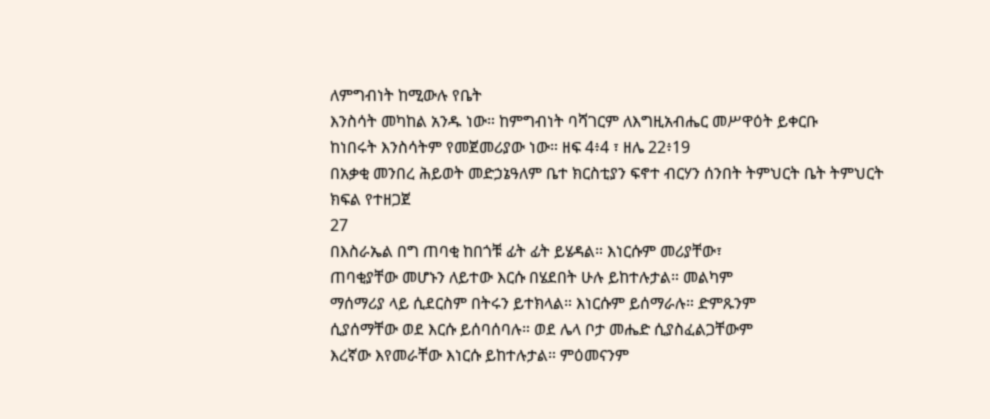ለምግብነት ከሚውሉ የቤት
እንስሳት መካከል አንዱ ነው። ከምግብነት ባሻገርም ለእግዚአብሔር መሥዋዕት ይቀርቡ
ከነበሩት እንስሳትም የመጀመሪያው ነው። ዘፍ 4፥4 ፣ ዘሌ 22፥19
በአቃቂ መንበረ ሕይወት መድኃኔዓለም ቤተ ክርስቲያን ፍኖተ ብርሃን ሰንበት ትምህርት ቤት ትምህርት
ክፍል የተዘጋጀ
27
በእስራኤል በግ ጠባቂ ከበጎቹ ፊት ፊት ይሄዳል። እነርሱም መሪያቸው፣
ጠባቂያቸው መሆኑን ለይተው እርሱ በሄደበት ሁሉ ይከተሉታል። መልካም
ማሰማሪያ ላይ ሲደርስም በትሩን ይተክላል። እነርሱም ይሰማራሉ። ድምጹንም
ሲያሰማቸው ወደ እርሱ ይሰባሰባሉ። ወደ ሌላ ቦታ መሔድ ሲያስፈልጋቸውም
እረኛው እየመራቸው እነርሱ ይከተሉታል። ምዕመናንም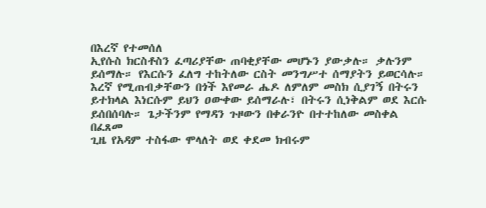በእረኛ የተመሰለ
ኢየሱስ ክርስቶስን ፈጣሪያቸው ጠባቂያቸው መሆኑን ያውቃሉ። ቃሉንም
ይሰማሉ። የእርሱን ፈለግ ተከትለው ርስት መንግሥተ ሰማያትን ይወርሳሉ።
እረኛ የሚጠብቃቸውን በጎች እየመራ ሔዶ ለምለም መስክ ሲያገኝ በትሩን
ይተክላል እነርሱም ይህን ዐውቀው ይሰማራሉ፣ በትሩን ሲነቅልም ወደ እርሱ
ይሰበሰባሉ። ጌታችንም የማዳን ጉዞውን በቀራንዮ በተተከለው መስቀል በፈጸመ
ጊዜ የአዳም ተስፋው ሞላለት ወደ ቀደመ ክብሩም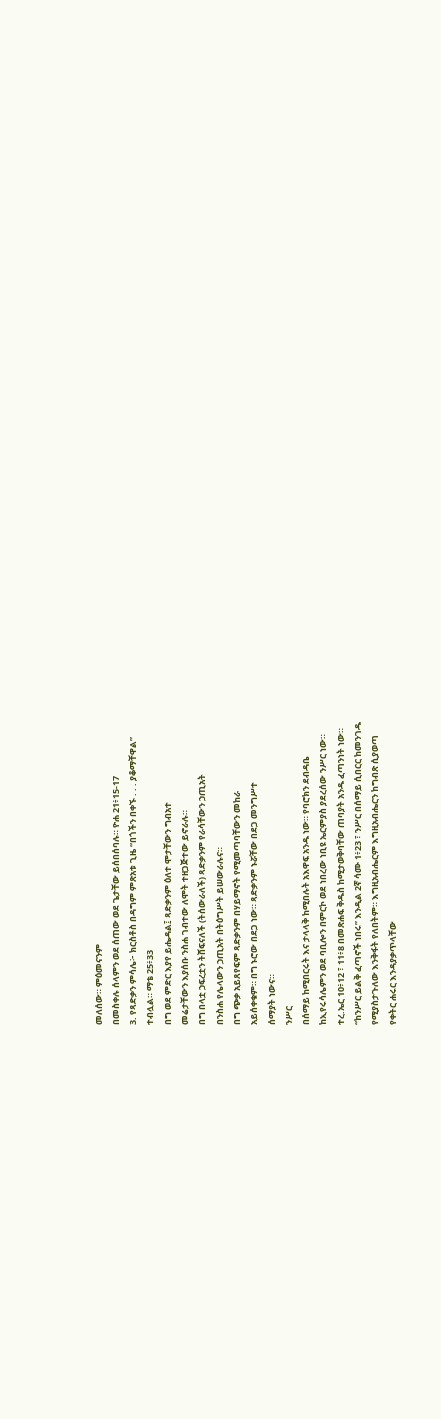መለሰው። ምዕመናንም
በመስቀሉ ሰላምን ወደ ሰጠው ወደ ጌታቸው ይሰበሰባሉ። ዮሐ 21፥15-17
3. የጻድቃን ምሳሌ፦ ክርስቶስ በዳግም ምጽአቱ ጊዜ “በጎችን በቀኙ . . . ያቆማቸዋል”
ተብሏል። ማቴ 25፥33
በግ ወደ ምድር እያየ ይሔዳል፤ ጻድቃንም ዕለተ ሞታቸውን ግብአተ
መሬታቸውን እያሰቡ ንስሐ ገብተው ለሞት ተዘጋጅተው ይኖራሉ።
በግ በላቷ ኃፍረቷን ትሸፍናለች (ትሰውራለች) ጻድቃንም የራሳቸውን ኃጢአት
በንስሐ የሌላውን ኃጢአት በትዕግሥት ይሠውራሉና።
በግ ጭቃ አይጸየፍም ጻድቃንም በሃይማኖት የሚመጣባቸውን መከራ
አይሰቀቁም። በግ ኑሮው በደጋ ነው። ጻድቃንም ኑሯቸው በደጋ መንግሥተ
ሰማያት ነውና።
ንሥር
በሰማይ ከሚበርሩት እና ታላላቅ ከሚበሉት አእዋፍ አንዱ ነው። የባሮክን ደብዳቤ
ከኢየሩሳሌምን ወደ ባቢሎን በምርኮ ወደ ነበረው ነቢዩ ኤርምያስ ያደረሰው ንሥር ነው።
ተረ.ኤር 10፥12 ፣ 11፥8 በመጽሐፍ ቅዱስ ከሚታወቅባቸው ጠባያት አንዱ ፈጣንነት ነው።
“ከንሥር ይልቅ ፈጣኖች ነበሩ” እንዲል 2ኛ ሳሙ 1፥23 ፣ ንሥር በሰማይ ሲበርር ከመንገዱ
የሚያስታጉለው እንቅፋት የለበትም። እግዚአብሔርም እግዚአብሔርን ከግብጽ ሲያወጣ
የቀትር ሐሩር እንዳያቃጥላቸው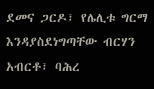ደመና ጋርዶ፣ የሌሊቱ ግርማ እንዳያስደነግጣቸው ብርሃን
አብርቶ፣ ባሕረ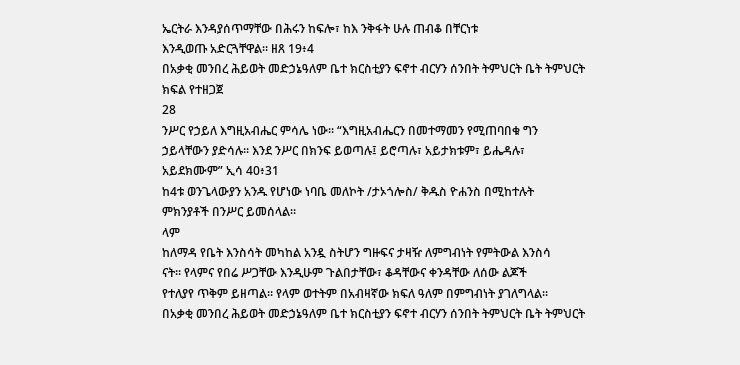ኤርትራ እንዳያሰጥማቸው በሕሩን ከፍሎ፣ ከእ ንቅፋት ሁሉ ጠብቆ በቸርነቱ
እንዲወጡ አድርጓቸዋል። ዘጸ 19፥4
በአቃቂ መንበረ ሕይወት መድኃኔዓለም ቤተ ክርስቲያን ፍኖተ ብርሃን ሰንበት ትምህርት ቤት ትምህርት
ክፍል የተዘጋጀ
28
ንሥር የኃይለ እግዚአብሔር ምሳሌ ነው። “እግዚአብሔርን በመተማመን የሚጠባበቁ ግን
ኃይላቸውን ያድሳሉ። እንደ ንሥር በክንፍ ይወጣሉ፤ ይሮጣሉ፣ አይታክቱም፣ ይሔዳሉ፣
አይደክሙም” ኢሳ 40፥31
ከ4ቱ ወንጌላውያን አንዱ የሆነው ነባቤ መለኮት /ታኦጎሎስ/ ቅዱስ ዮሐንስ በሚከተሉት
ምክንያቶች በንሥር ይመሰላል።
ላም
ከለማዳ የቤት እንስሳት መካከል አንዷ ስትሆን ግዙፍና ታዛዥ ለምግብነት የምትውል እንስሳ
ናት። የላምና የበሬ ሥጋቸው እንዲሁም ጉልበታቸው፣ ቆዳቸውና ቀንዳቸው ለሰው ልጆች
የተለያየ ጥቅም ይዘጣል። የላም ወተትም በአብዛኛው ክፍለ ዓለም በምግብነት ያገለግላል።
በአቃቂ መንበረ ሕይወት መድኃኔዓለም ቤተ ክርስቲያን ፍኖተ ብርሃን ሰንበት ትምህርት ቤት ትምህርት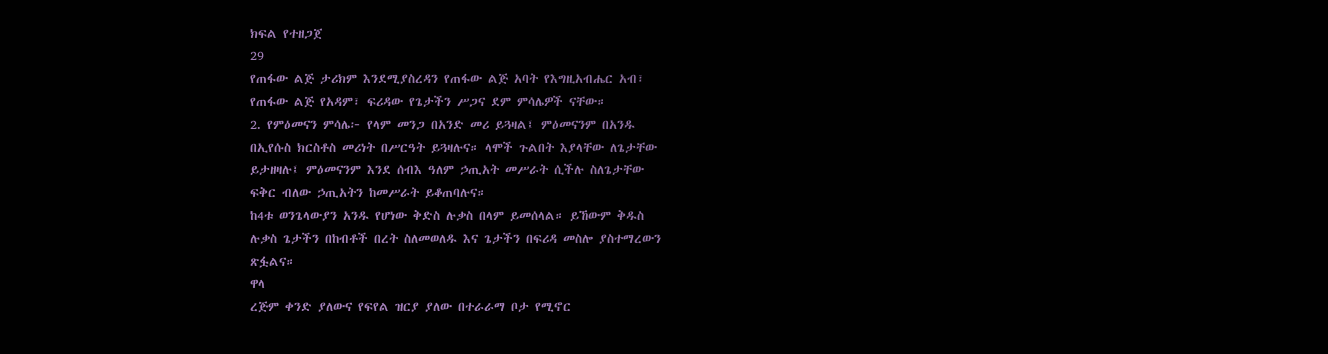ክፍል የተዘጋጀ
29
የጠፋው ልጅ ታሪክም እንደሚያስረዳን የጠፋው ልጅ አባት የእግዚአብሔር አብ፣
የጠፋው ልጅ የአዳም፣ ፍሪዳው የጌታችን ሥጋና ደም ምሳሌዎች ናቸው።
2. የምዕመናን ምሳሌ፦ የላም መንጋ በአንድ መሪ ይጓዛል፤ ምዕመናንም በአንዱ
በኢየሱስ ክርስቶስ መሪነት በሥርዓት ይጓዛሉና። ላሞች ጉልበት እያላቸው ለጌታቸው
ይታዘዛሉ፤ ምዕመናንም እንደ ሰብእ ዓለም ኃጢአት መሥራት ሲችሉ ስለጌታቸው
ፍቅር ብለው ኃጢአትን ከመሥራት ይቆጠባሉና።
ከ4ቱ ወንጌላውያን አንዱ የሆነው ቅድስ ሉቃስ በላም ይመሰላል። ይኸውም ቅዱስ
ሉቃስ ጌታችን በከብቶች በረት ስለመወለዱ እና ጌታችን በፍሪዳ መስሎ ያስተማረውን
ጽፏልና።
ዋላ
ረጅም ቀንድ ያለውና የፍየል ዝርያ ያለው በተራራማ ቦታ የሚኖር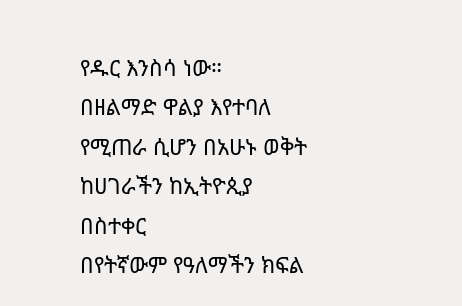የዱር እንስሳ ነው።
በዘልማድ ዋልያ እየተባለ የሚጠራ ሲሆን በአሁኑ ወቅት ከሀገራችን ከኢትዮጲያ በስተቀር
በየትኛውም የዓለማችን ክፍል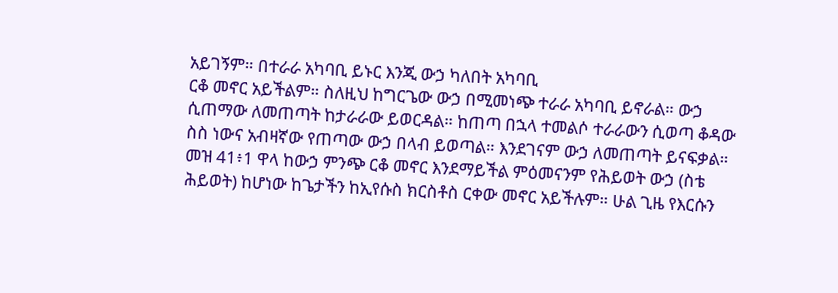አይገኝም። በተራራ አካባቢ ይኑር እንጂ ውኃ ካለበት አካባቢ
ርቆ መኖር አይችልም። ስለዚህ ከግርጌው ውኃ በሚመነጭ ተራራ አካባቢ ይኖራል። ውኃ
ሲጠማው ለመጠጣት ከታራራው ይወርዳል። ከጠጣ በኋላ ተመልሶ ተራራውን ሲወጣ ቆዳው
ስስ ነውና አብዛኛው የጠጣው ውኃ በላብ ይወጣል። እንደገናም ውኃ ለመጠጣት ይናፍቃል።
መዝ 41፥1 ዋላ ከውኃ ምንጭ ርቆ መኖር እንደማይችል ምዕመናንም የሕይወት ውኃ (ስቴ
ሕይወት) ከሆነው ከጌታችን ከኢየሱስ ክርስቶስ ርቀው መኖር አይችሉም። ሁል ጊዜ የእርሱን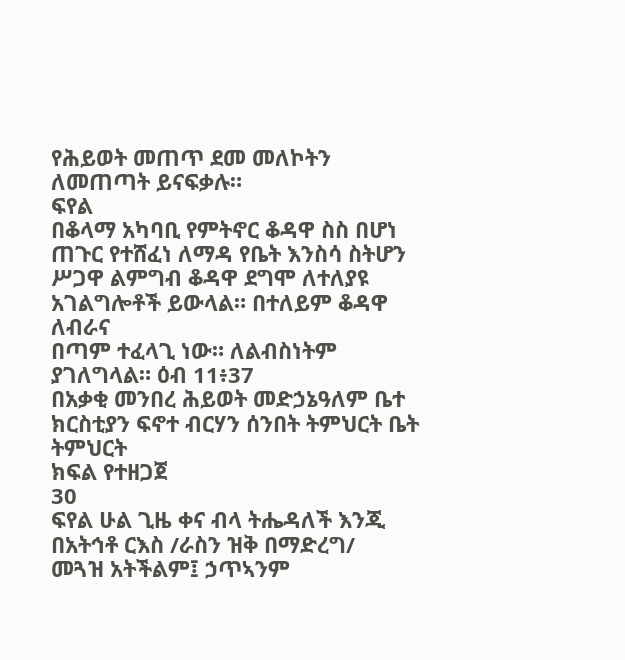የሕይወት መጠጥ ደመ መለኮትን ለመጠጣት ይናፍቃሉ።
ፍየል
በቆላማ አካባቢ የምትኖር ቆዳዋ ስስ በሆነ ጠጉር የተሸፈነ ለማዳ የቤት እንስሳ ስትሆን
ሥጋዋ ልምግብ ቆዳዋ ደግሞ ለተለያዩ አገልግሎቶች ይውላል። በተለይም ቆዳዋ ለብራና
በጣም ተፈላጊ ነው። ለልብስነትም ያገለግላል። ዕብ 11፥37
በአቃቂ መንበረ ሕይወት መድኃኔዓለም ቤተ ክርስቲያን ፍኖተ ብርሃን ሰንበት ትምህርት ቤት ትምህርት
ክፍል የተዘጋጀ
30
ፍየል ሁል ጊዜ ቀና ብላ ትሔዳለች እንጂ በአትኅቶ ርእስ /ራስን ዝቅ በማድረግ/
መጓዝ አትችልም፤ ኃጥኣንም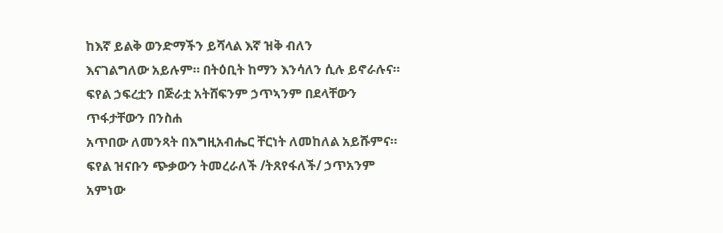ከእኛ ይልቅ ወንድማችን ይሻላል እኛ ዝቅ ብለን
እናገልግለው አይሉም። በትዕቢት ከማን እንሳለን ሲሉ ይኖራሉና።
ፍየል ኃፍረቷን በጅራቷ አትሸፍንም ኃጥኣንም በደላቸውን ጥፋታቸውን በንስሐ
አጥበው ለመንጻት በእግዚአብሔር ቸርነት ለመከለል አይሹምና።
ፍየል ዝናቡን ጭቃውን ትመረራለች /ትጸየፋለች/ ኃጥአንም አምነው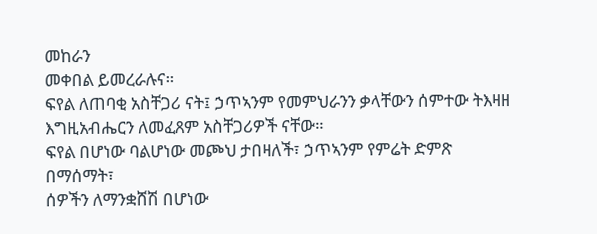መከራን
መቀበል ይመረራሉና።
ፍየል ለጠባቂ አስቸጋሪ ናት፤ ኃጥኣንም የመምህራንን ቃላቸውን ሰምተው ትእዛዘ
እግዚአብሔርን ለመፈጸም አስቸጋሪዎች ናቸው።
ፍየል በሆነው ባልሆነው መጮህ ታበዛለች፣ ኃጥኣንም የምሬት ድምጽ በማሰማት፣
ሰዎችን ለማንቋሸሽ በሆነው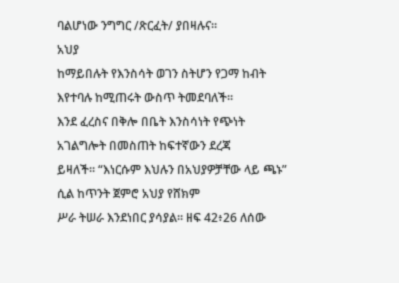ባልሆነው ንግግር /ጽርፈት/ ያበዛሉና።
አህያ
ከማይበሉት የእንስሳት ወገን ስትሆን የጋማ ከብት እየተባሉ ከሚጠሩት ውስጥ ትመደባለች።
እንደ ፈረስና በቅሎ በቤት እንስሳነት የጭነት አገልግሎት በመስጠት ከፍተኛውን ደረጃ
ይዛለች። “እነርሱም እህሉን በአህያዎቻቸው ላይ ጫኑ” ሲል ከጥንት ጀምሮ አህያ የሸክም
ሥራ ትሠራ እንደነበር ያሳያል። ዘፍ 42፥26 ለሰው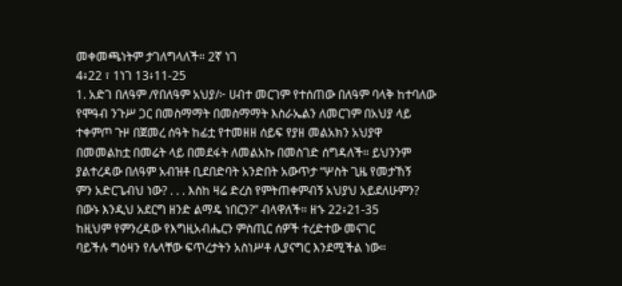መቀመጫነትም ታገለግላለች። 2ኛ ነገ
4፥22 ፣ 1ነገ 13፥11-25
1. አድገ በለዓም /የበለዓም አህያ/፦ ሀብተ መርገም የተሰጠው በለዓም ባላቅ ከተባለው
የሞዓብ ንጉሥ ጋር በመስማማት በመስማማት እስራኤልን ለመርገም በአህያ ላይ
ተቀምጦ ጉዞ በጀመረ ሰዓት ከፊቷ የተመዘዘ ሰይፍ የያዘ መልአክን አህያዋ
በመመልከቷ በመሬት ላይ በመደፋት ለመልአኩ በመስገድ ሰግዳለች። ይህንንም
ያልተረዳው በለዓም አብዝቶ ቢደበድባት አንድበት አውጥታ “ሦስት ጊዜ የመታኸኝ
ምን አድርጌብህ ነው? . . . እስከ ዛሬ ድረስ የምትጠቀምብኝ አህያህ አይደለሁምን?
በውኑ እንዲህ አደርግ ዘንድ ልማዴ ነበርን?” ብላዋለች። ዘኁ 22፥21-35
ከዚህም የምንረዳው የእግዚአብሔርን ምስጢር ሰዎች ተረድተው መናገር
ባይችሉ ግዕዛን የሌላቸው ፍጥረታትን አስነሥቶ ሊያናግር እንደሚችል ነው።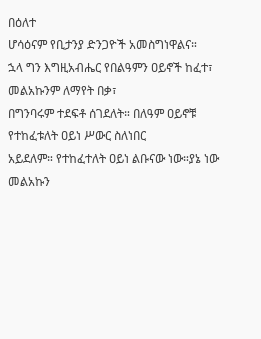በዕለተ
ሆሳዕናም የቢታንያ ድንጋዮች አመስግነዋልና።
ኋላ ግን እግዚአብሔር የበልዓምን ዐይኖች ከፈተ፣ መልአኩንም ለማየት በቃ፣
በግንባሩም ተደፍቶ ሰገደለት። በለዓም ዐይኖቹ የተከፈቱለት ዐይነ ሥውር ስለነበር
አይደለም። የተከፈተለት ዐይነ ልቡናው ነው።ያኔ ነው መልአኩን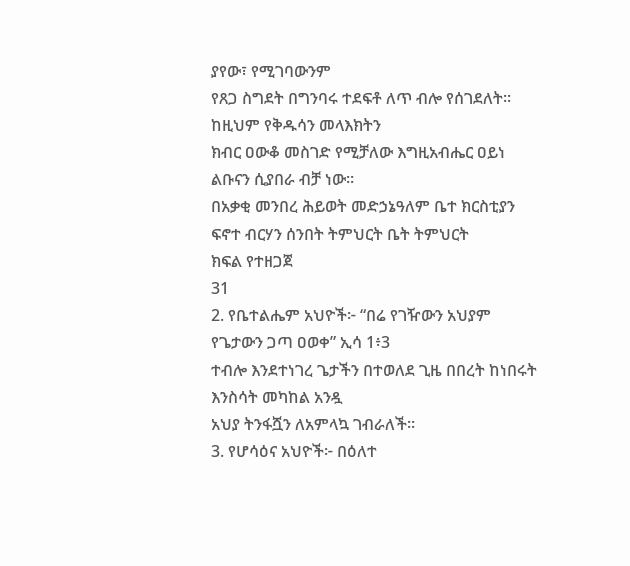ያየው፣ የሚገባውንም
የጸጋ ስግደት በግንባሩ ተደፍቶ ለጥ ብሎ የሰገደለት። ከዚህም የቅዱሳን መላእክትን
ክብር ዐውቆ መስገድ የሚቻለው እግዚአብሔር ዐይነ ልቡናን ሲያበራ ብቻ ነው።
በአቃቂ መንበረ ሕይወት መድኃኔዓለም ቤተ ክርስቲያን ፍኖተ ብርሃን ሰንበት ትምህርት ቤት ትምህርት
ክፍል የተዘጋጀ
31
2. የቤተልሔም አህዮች፦ “በሬ የገዥውን አህያም የጌታውን ጋጣ ዐወቀ” ኢሳ 1፥3
ተብሎ እንደተነገረ ጌታችን በተወለደ ጊዜ በበረት ከነበሩት እንስሳት መካከል አንዷ
አህያ ትንፋሿን ለአምላኳ ገብራለች።
3. የሆሳዕና አህዮች፦ በዕለተ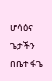ሆሳዕና ጌታችን በቤተ ፋጌ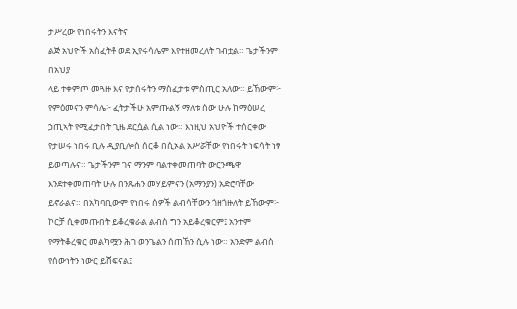ታሥረው የነበሩትን እናትና
ልጅ አህዮች አስፈትቶ ወደ ኢየሩሳሌም እየተዘመረለት ገብቷል። ጌታችንም በአህያ
ላይ ተቀምጦ መጓዙ እና የታሰሩትን ማስፈታቱ ምስጢር አለው። ይኸውም፦
የምዕመናን ምሳሌ፦ ፈትታችሁ አምጡልኝ ማለቱ ሰው ሁሉ ከማዕሠረ
ኃጢኣት የሚፈታበት ጊዜ ደርሷል ሲል ነው። እነዚህ አህዮች ተሰርቀው
የታሠሩ ነበሩ ቢሉ ዲያቢሎስ ሰርቆ በሲኦል አሥሯቸው የነበሩት ነፍሳት ነፃ
ይወጣሉና። ጌታችንም ገና ማንም ባልተቀመጠባት ውርንጫዋ
እንደተቀመጠባት ሁሉ በንጹሐን መሃይምናን (አማንያን) አድሮባቸው
ይኖራልና። በአካባቢውም የነበሩ ሰዎች ልብሳቸውን ጎዘጎዙለት ይኸውም፦
ኮርቻ ሲቀመጡበት ይቆረቁራል ልብስ ግን አይቆረቁርም፤ አንተም
የማትቆረቁር መልካሟን ሕገ ወንጌልን ሰጠኸን ሲሉ ነው። አንድም ልብስ
የሰውነትን ነውር ይሸፍናል፤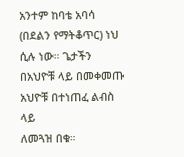አንተም ከባቴ አባሳ (በደልን የማትቆጥር) ነህ
ሲሉ ነው። ጌታችን በአህዮቹ ላይ በመቀመጡ አህዮቹ በተነጠፈ ልብስ ላይ
ለመጓዝ በቁ።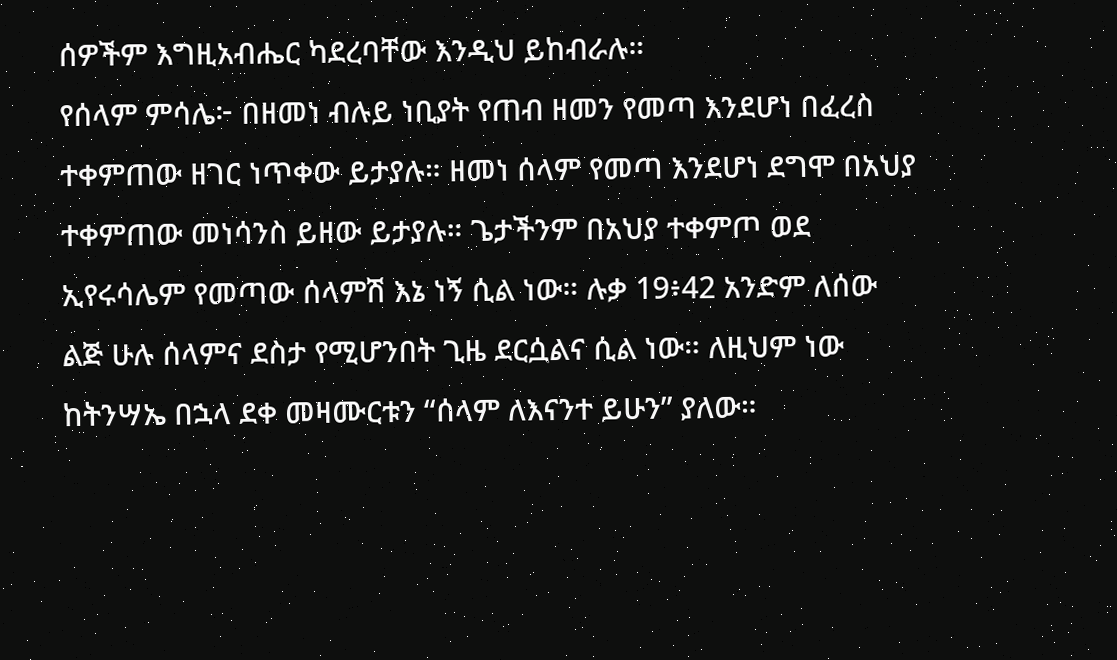ሰዎችም እግዚአብሔር ካደረባቸው እንዲህ ይከብራሉ።
የሰላም ምሳሌ፦ በዘመነ ብሉይ ነቢያት የጠብ ዘመን የመጣ እንደሆነ በፈረስ
ተቀምጠው ዘገር ነጥቀው ይታያሉ። ዘመነ ሰላም የመጣ እንደሆነ ደግሞ በአህያ
ተቀምጠው መነሳንስ ይዘው ይታያሉ። ጌታችንም በአህያ ተቀምጦ ወደ
ኢየሩሳሌም የመጣው ሰላምሽ እኔ ነኝ ሲል ነው። ሉቃ 19፥42 አንድም ለሰው
ልጅ ሁሉ ሰላምና ደስታ የሚሆንበት ጊዜ ደርሷልና ሲል ነው። ለዚህም ነው
ከትንሣኤ በኋላ ደቀ መዛሙርቱን “ሰላም ለእናንተ ይሁን” ያለው።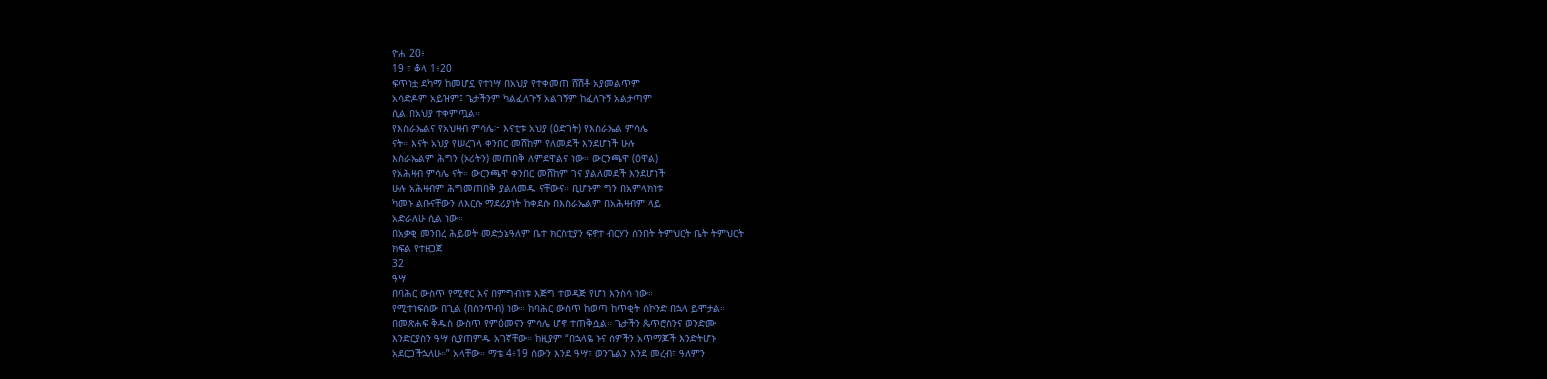ዮሐ 20፥
19 ፣ ቆላ 1፥20
ፍጥነቷ ደካማ ከመሆኗ የተነሣ በአህያ የተቀመጠ ሸሽቶ አያመልጥም
አሳድዶም አይዝም፤ ጌታችንም ካልፈለጉኝ አልገኝም ከፈለጉኝ አልታጣም
ሲል በአህያ ተቀምጧል።
የእስራኤልና የአህዛብ ምሳሌ፦ እናቲቱ አህያ (ዕድገት) የእስራኤል ምሳሌ
ናት። እናት አህያ የሠረገላ ቀንበር መሸከም የለመደች እንደሆነች ሁሉ
እስራኤልም ሕግን (ኦሪትን) መጠበቅ ለምደዋልና ነው። ውርንጫዋ (ዕዋል)
የአሕዛብ ምሳሌ ናት። ውርንጫዋ ቀንበር መሸከም ገና ያልለመደች እንደሆነች
ሁሉ አሕዛብም ሕግመጠበቅ ያልለመዱ ናቸውና። ቢሆኑም ግን በአምላክነቱ
ካመኑ ልቡናቸውን ለእርሱ ማደሪያነት ከቀደሱ በእስራኤልም በአሕዛብም ላይ
አድራለሁ ሲል ነው።
በአቃቂ መንበረ ሕይወት መድኃኔዓለም ቤተ ክርስቲያን ፍኖተ ብርሃን ሰንበት ትምህርት ቤት ትምህርት
ክፍል የተዘጋጀ
32
ዓሣ
በባሕር ውስጥ የሚኖር እና በምግብነቱ እጅግ ተወዳጅ የሆነ እንስሳ ነው።
የሚተነፍሰው በጊል (በስንጥብ) ነው። ከባሕር ውስጥ ከወጣ ከጥቂት ሰኮንድ በኋላ ይሞታል።
በመጽሐፍ ቅዱስ ውስጥ የምዕመናን ምሳሌ ሆኖ ተጠቅሷል። ጌታችን ጴጥሮስንና ወንድሙ
እንድርያስን ዓሣ ሲያጠምዱ አገኛቸው። ከዚያም “በኋላዬ ኑና ሰዎችን አጥማጆች እንድትሆኑ
አደርጋችኋለሁ።” አላቸው። ማቴ 4፥19 ሰውን እንደ ዓሣ፣ ወንጌልን እንደ መረብ፣ ዓለምን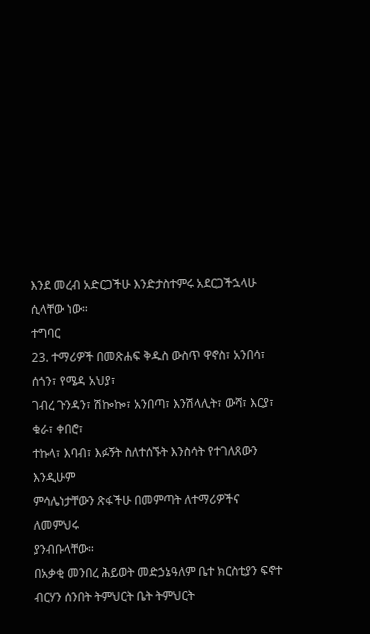እንደ መረብ አድርጋችሁ እንድታስተምሩ አደርጋችኋላሁ ሲላቸው ነው።
ተግባር
23. ተማሪዎች በመጽሐፍ ቅዱስ ውስጥ ዋኖስ፣ አንበሳ፣ ሰጎን፣ የሜዳ አህያ፣
ገብረ ጉንዳን፣ ሽኰኰ፣ አንበጣ፣ እንሽላሊት፣ ውሻ፣ እርያ፣ ቁራ፣ ቀበሮ፣
ተኩላ፣ እባብ፣ እፉኝት ስለተሰኙት እንስሳት የተገለጸውን እንዲሁም
ምሳሌነታቸውን ጽፋችሁ በመምጣት ለተማሪዎችና ለመምህሩ
ያንብቡላቸው።
በአቃቂ መንበረ ሕይወት መድኃኔዓለም ቤተ ክርስቲያን ፍኖተ ብርሃን ሰንበት ትምህርት ቤት ትምህርት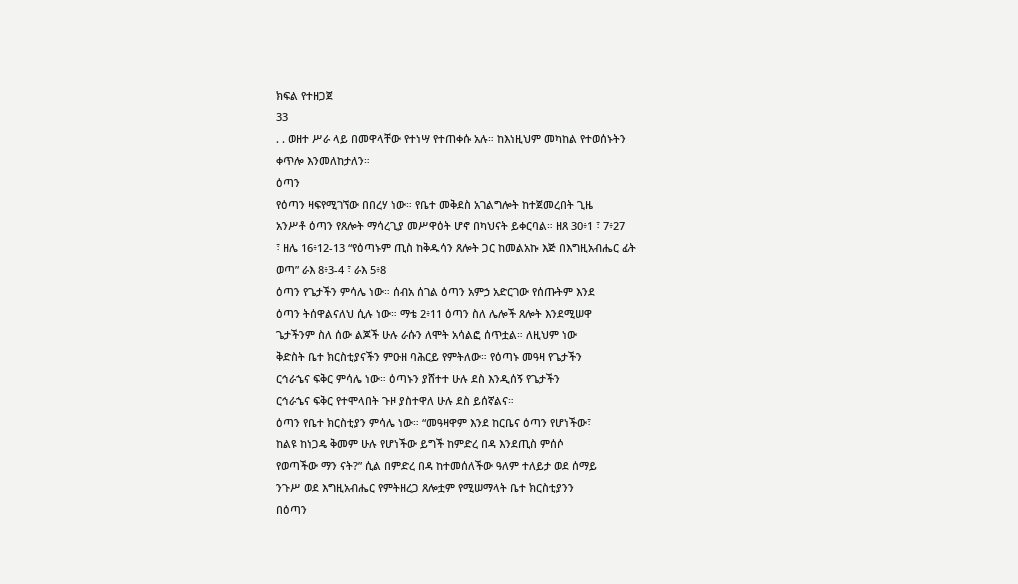ክፍል የተዘጋጀ
33
. . ወዘተ ሥራ ላይ በመዋላቸው የተነሣ የተጠቀሱ አሉ። ከእነዚህም መካከል የተወሰኑትን
ቀጥሎ እንመለከታለን።
ዕጣን
የዕጣን ዛፍየሚገኘው በበረሃ ነው። የቤተ መቅደስ አገልግሎት ከተጀመረበት ጊዜ
አንሥቶ ዕጣን የጸሎት ማሳረጊያ መሥዋዕት ሆኖ በካህናት ይቀርባል። ዘጸ 30፥1 ፣ 7፥27
፣ ዘሌ 16፥12-13 “የዕጣኑም ጢስ ከቅዱሳን ጸሎት ጋር ከመልአኩ እጅ በእግዚአብሔር ፊት
ወጣ” ራእ 8፥3-4 ፣ ራእ 5፥8
ዕጣን የጌታችን ምሳሌ ነው። ሰብአ ሰገል ዕጣን አምኃ አድርገው የሰጡትም እንደ
ዕጣን ትሰዋልናለህ ሲሉ ነው። ማቴ 2፥11 ዕጣን ስለ ሌሎች ጸሎት እንደሚሠዋ
ጌታችንም ስለ ሰው ልጆች ሁሉ ራሱን ለሞት አሳልፎ ሰጥቷል። ለዚህም ነው
ቅድስት ቤተ ክርስቲያናችን ምዑዘ ባሕርይ የምትለው። የዕጣኑ መዓዛ የጌታችን
ርኅራኄና ፍቅር ምሳሌ ነው። ዕጣኑን ያሸተተ ሁሉ ደስ እንዲሰኝ የጌታችን
ርኅራኄና ፍቅር የተሞላበት ጉዞ ያስተዋለ ሁሉ ደስ ይሰኛልና።
ዕጣን የቤተ ክርስቲያን ምሳሌ ነው። “መዓዛዋም እንደ ከርቤና ዕጣን የሆነችው፣
ከልዩ ከነጋዴ ቅመም ሁሉ የሆነችው ይግች ከምድረ በዳ እንደጢስ ምሰሶ
የወጣችው ማን ናት?” ሲል በምድረ በዳ ከተመሰለችው ዓለም ተለይታ ወደ ሰማይ
ንጉሥ ወደ እግዚአብሔር የምትዘረጋ ጸሎቷም የሚሠማላት ቤተ ክርስቲያንን
በዕጣን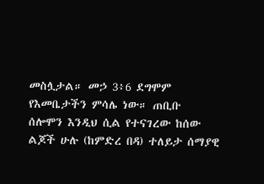መስሏታል። መኃ 3፥6 ደግሞም የእመቤታችን ምሳሌ ነው። ጠቢቡ
ሰሎሞን እንዲህ ሲል የተናገረው ከሰው ልጆች ሁሉ (ከምድረ በዳ) ተለይታ ሰማያዊ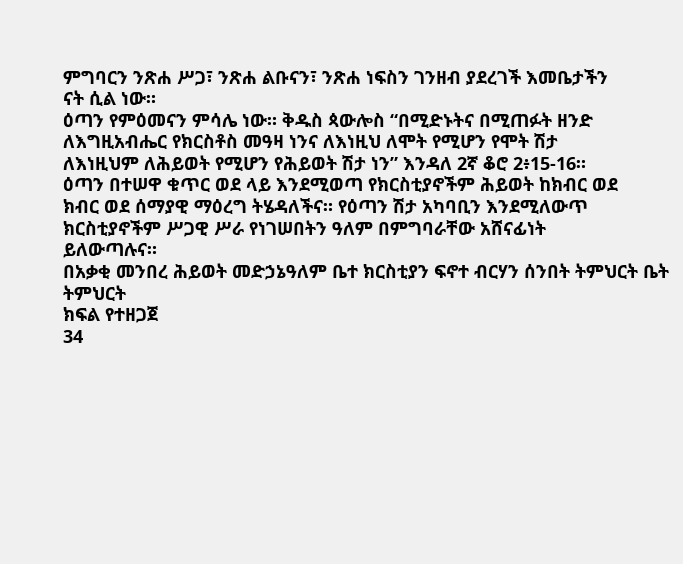ምግባርን ንጽሐ ሥጋ፣ ንጽሐ ልቡናን፣ ንጽሐ ነፍስን ገንዘብ ያደረገች እመቤታችን
ናት ሲል ነው።
ዕጣን የምዕመናን ምሳሌ ነው። ቅዱስ ጳውሎስ “በሚድኑትና በሚጠፉት ዘንድ
ለእግዚአብሔር የክርስቶስ መዓዛ ነንና ለእነዚህ ለሞት የሚሆን የሞት ሽታ
ለእነዚህም ለሕይወት የሚሆን የሕይወት ሽታ ነን” እንዳለ 2ኛ ቆሮ 2፥15-16።
ዕጣን በተሠዋ ቁጥር ወደ ላይ እንደሚወጣ የክርስቲያኖችም ሕይወት ከክብር ወደ
ክብር ወደ ሰማያዊ ማዕረግ ትሄዳለችና። የዕጣን ሽታ አካባቢን እንደሚለውጥ
ክርስቲያኖችም ሥጋዊ ሥራ የነገሠበትን ዓለም በምግባራቸው አሸናፊነት
ይለውጣሉና።
በአቃቂ መንበረ ሕይወት መድኃኔዓለም ቤተ ክርስቲያን ፍኖተ ብርሃን ሰንበት ትምህርት ቤት ትምህርት
ክፍል የተዘጋጀ
34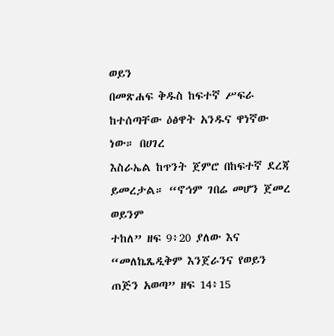ወይን
በመጽሐፍ ቅዱስ ከፍተኛ ሥፍራ ከተሰጣቸው ዕፅዋት አንዱና ዋነኛው ነው። በሀገረ
እስራኤል ከጥንት ጀምሮ በከፍተኛ ደረጃ ይመረታል። “ኖኅም ገበሬ መሆን ጀመረ ወይንም
ተከለ” ዘፍ 9፥20 ያለው እና “መለኬጼዲቅም እንጀራንና የወይን ጠጅን አወጣ” ዘፍ 14፥15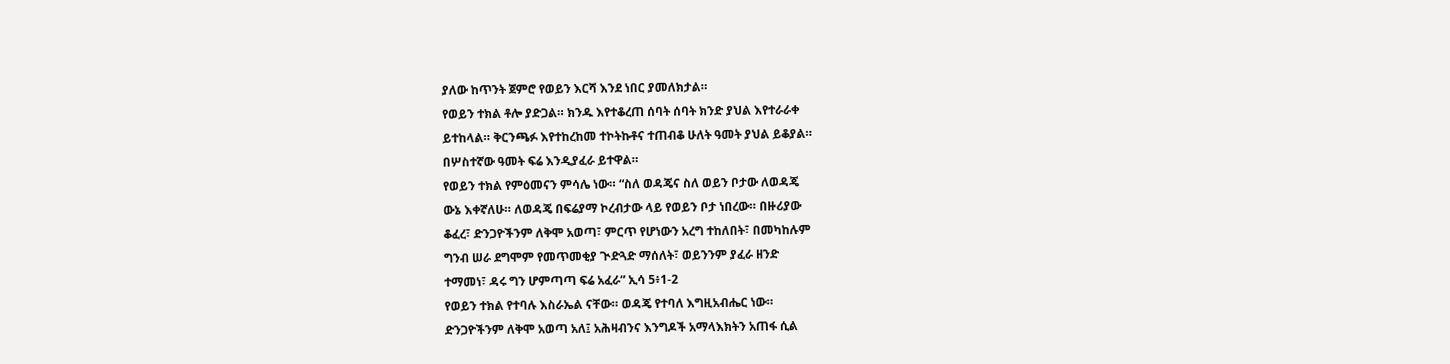ያለው ከጥንት ጀምሮ የወይን እርሻ እንደ ነበር ያመለክታል።
የወይን ተክል ቶሎ ያድጋል። ክንዱ እየተቆረጠ ሰባት ሰባት ክንድ ያህል እየተራራቀ
ይተከላል። ቅርንጫፉ እየተከረከመ ተኮትኩቶና ተጠብቆ ሁለት ዓመት ያህል ይቆያል።
በሦስተኛው ዓመት ፍሬ እንዲያፈራ ይተዋል።
የወይን ተክል የምዕመናን ምሳሌ ነው። “ስለ ወዳጄና ስለ ወይን ቦታው ለወዳጄ
ውኔ እቀኛለሁ። ለወዳጄ በፍሬያማ ኮረብታው ላይ የወይን ቦታ ነበረው። በዙሪያው
ቆፈረ፣ ድንጋዮችንም ለቅሞ አወጣ፣ ምርጥ የሆነውን አረግ ተከለበት፣ በመካከሉም
ግንብ ሠራ ደግሞም የመጥመቂያ ጒድጓድ ማሰለት፣ ወይንንም ያፈራ ዘንድ
ተማመነ፣ ዳሩ ግን ሆምጣጣ ፍሬ አፈራ” ኢሳ 5፥1-2
የወይን ተክል የተባሉ እስራኤል ናቸው። ወዳጄ የተባለ እግዚአብሔር ነው።
ድንጋዮችንም ለቅሞ አወጣ አለ፤ አሕዛብንና እንግዶች አማላእክትን አጠፋ ሲል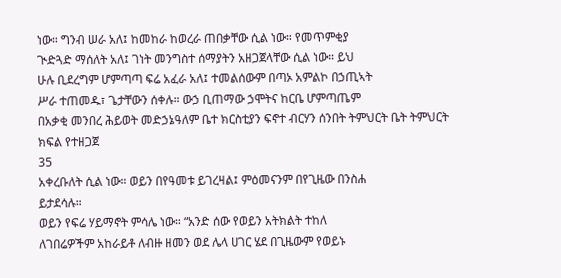ነው። ግንብ ሠራ አለ፤ ከመከራ ከወረራ ጠበቃቸው ሲል ነው። የመጥምቂያ
ጒድጓድ ማሰለት አለ፤ ገነት መንግስተ ሰማያትን አዘጋጀላቸው ሲል ነው። ይህ
ሁሉ ቢደረግም ሆምጣጣ ፍሬ አፈራ አለ፤ ተመልሰውም በጣኦ አምልኮ በኃጢኣት
ሥራ ተጠመዱ፣ ጌታቸውን ሰቀሉ። ውኃ ቢጠማው ኃሞትና ከርቤ ሆምጣጤም
በአቃቂ መንበረ ሕይወት መድኃኔዓለም ቤተ ክርስቲያን ፍኖተ ብርሃን ሰንበት ትምህርት ቤት ትምህርት
ክፍል የተዘጋጀ
35
አቀረቡለት ሲል ነው። ወይን በየዓመቱ ይገረዛል፤ ምዕመናንም በየጊዜው በንስሐ
ይታደሳሉ።
ወይን የፍሬ ሃይማኖት ምሳሌ ነው። “አንድ ሰው የወይን አትክልት ተከለ
ለገበሬዎችም አከራይቶ ለብዙ ዘመን ወደ ሌላ ሀገር ሄደ በጊዜውም የወይኑ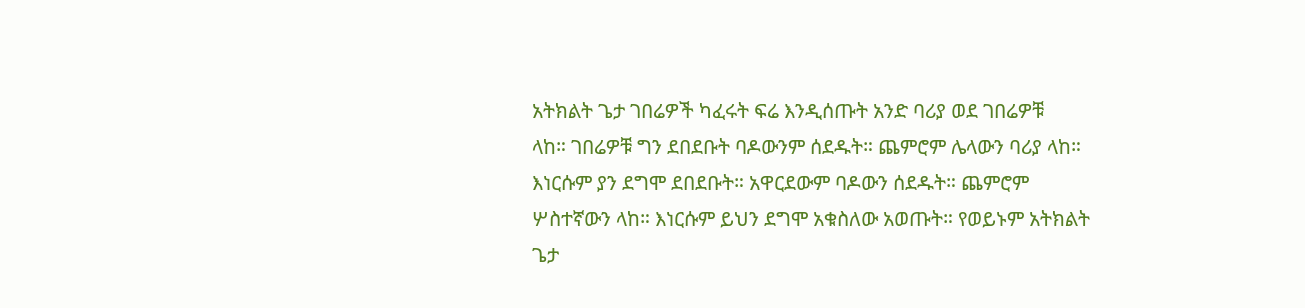አትክልት ጌታ ገበሬዎች ካፈሩት ፍሬ እንዲሰጡት አንድ ባሪያ ወደ ገበሬዎቹ
ላከ። ገበሬዎቹ ግን ደበደቡት ባዶውንም ሰደዱት። ጨምሮም ሌላውን ባሪያ ላከ።
እነርሱም ያን ደግሞ ደበደቡት። አዋርደውም ባዶውን ሰደዱት። ጨምሮም
ሦስተኛውን ላከ። እነርሱም ይህን ደግሞ አቁስለው አወጡት። የወይኑም አትክልት
ጌታ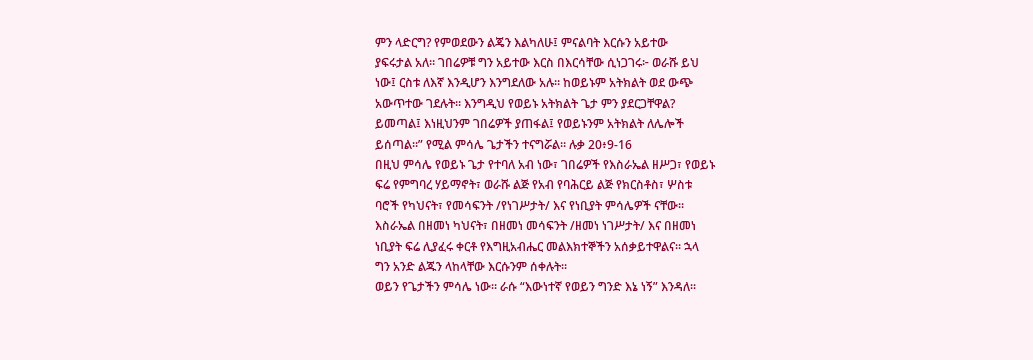ምን ላድርግ? የምወደውን ልጄን እልካለሁ፤ ምናልባት እርሱን አይተው
ያፍሩታል አለ። ገበሬዎቹ ግን አይተው እርስ በእርሳቸው ሲነጋገሩ፦ ወራሹ ይህ
ነው፤ ርስቱ ለእኛ እንዲሆን እንግደለው አሉ። ከወይኑም አትክልት ወደ ውጭ
አውጥተው ገደሉት። እንግዲህ የወይኑ አትክልት ጌታ ምን ያደርጋቸዋል?
ይመጣል፤ እነዚህንም ገበሬዎች ያጠፋል፤ የወይኑንም አትክልት ለሌሎች
ይሰጣል።” የሚል ምሳሌ ጌታችን ተናግሯል። ሉቃ 20፥9-16
በዚህ ምሳሌ የወይኑ ጌታ የተባለ አብ ነው፣ ገበሬዎች የእስራኤል ዘሥጋ፣ የወይኑ
ፍሬ የምግባረ ሃይማኖት፣ ወራሹ ልጅ የአብ የባሕርይ ልጅ የክርስቶስ፣ ሦስቱ
ባሮች የካህናት፣ የመሳፍንት /የነገሥታት/ እና የነቢያት ምሳሌዎች ናቸው።
እስራኤል በዘመነ ካህናት፣ በዘመነ መሳፍንት /ዘመነ ነገሥታት/ እና በዘመነ
ነቢያት ፍሬ ሊያፈሩ ቀርቶ የእግዚአብሔር መልእክተኞችን አሰቃይተዋልና። ኋላ
ግን አንድ ልጁን ላከላቸው እርሱንም ሰቀሉት።
ወይን የጌታችን ምሳሌ ነው። ራሱ “እውነተኛ የወይን ግንድ እኔ ነኝ” እንዳለ።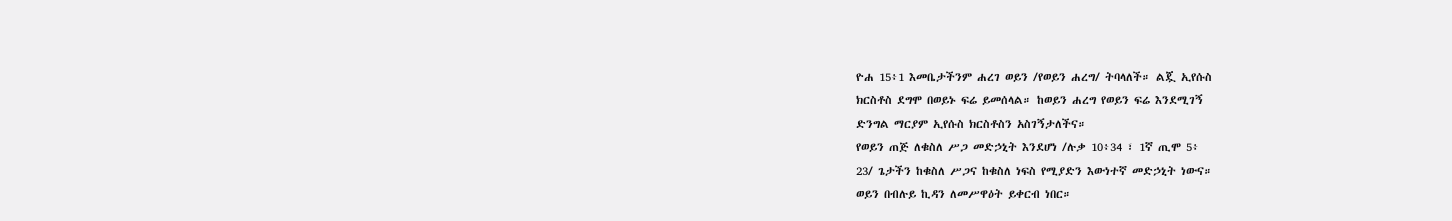ዮሐ 15፥1 እመቤታችንም ሐረገ ወይን /የወይን ሐረግ/ ትባላለች። ልጇ ኢየሱስ
ክርስቶስ ደግሞ በወይኑ ፍሬ ይመሰላል። ከወይን ሐረግ የወይን ፍሬ እንደሚገኝ
ድንግል ማርያም ኢየሱስ ክርስቶስን አስገኝታለችና።
የወይን ጠጅ ለቁስለ ሥጋ መድኃኒት እንደሆነ /ሉቃ 10፥34 ፣ 1ኛ ጢሞ 5፥
23/ ጌታችን ከቁስለ ሥጋና ከቁስለ ነፍስ የሚያድን እውነተኛ መድኃኒት ነውና።
ወይን በብሉይ ኪዳን ለመሥዋዕት ይቀርብ ነበር።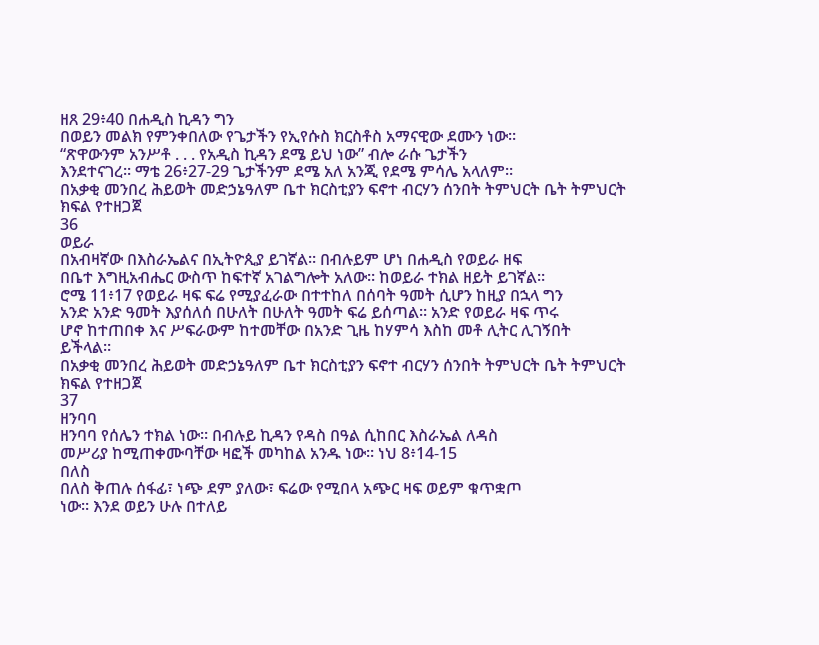ዘጸ 29፥40 በሐዲስ ኪዳን ግን
በወይን መልክ የምንቀበለው የጌታችን የኢየሱስ ክርስቶስ አማናዊው ደሙን ነው።
“ጽዋውንም አንሥቶ . . . የአዲስ ኪዳን ደሜ ይህ ነው” ብሎ ራሱ ጌታችን
እንደተናገረ። ማቴ 26፥27-29 ጌታችንም ደሜ አለ አንጂ የደሜ ምሳሌ አላለም።
በአቃቂ መንበረ ሕይወት መድኃኔዓለም ቤተ ክርስቲያን ፍኖተ ብርሃን ሰንበት ትምህርት ቤት ትምህርት
ክፍል የተዘጋጀ
36
ወይራ
በአብዛኛው በእስራኤልና በኢትዮጲያ ይገኛል። በብሉይም ሆነ በሐዲስ የወይራ ዘፍ
በቤተ እግዚአብሔር ውስጥ ከፍተኛ አገልግሎት አለው። ከወይራ ተክል ዘይት ይገኛል።
ሮሜ 11፥17 የወይራ ዛፍ ፍሬ የሚያፈራው በተተከለ በሰባት ዓመት ሲሆን ከዚያ በኋላ ግን
አንድ አንድ ዓመት እያሰለሰ በሁለት በሁለት ዓመት ፍሬ ይሰጣል። አንድ የወይራ ዛፍ ጥሩ
ሆኖ ከተጠበቀ እና ሥፍራውም ከተመቸው በአንድ ጊዜ ከሃምሳ እስከ መቶ ሊትር ሊገኝበት
ይችላል።
በአቃቂ መንበረ ሕይወት መድኃኔዓለም ቤተ ክርስቲያን ፍኖተ ብርሃን ሰንበት ትምህርት ቤት ትምህርት
ክፍል የተዘጋጀ
37
ዘንባባ
ዘንባባ የሰሌን ተክል ነው። በብሉይ ኪዳን የዳስ በዓል ሲከበር እስራኤል ለዳስ
መሥሪያ ከሚጠቀሙባቸው ዛፎች መካከል አንዱ ነው። ነህ 8፥14-15
በለስ
በለስ ቅጠሉ ሰፋፊ፣ ነጭ ደም ያለው፣ ፍሬው የሚበላ አጭር ዛፍ ወይም ቁጥቋጦ
ነው። እንደ ወይን ሁሉ በተለይ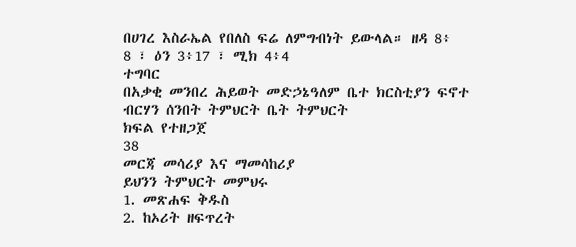በሀገረ እስራኤል የበለስ ፍሬ ለምግብነት ይውላል። ዘዳ 8፥
8 ፣ ዕን 3፥17 ፣ ሚክ 4፥4
ተግባር
በአቃቂ መንበረ ሕይወት መድኃኔዓለም ቤተ ክርስቲያን ፍኖተ ብርሃን ሰንበት ትምህርት ቤት ትምህርት
ክፍል የተዘጋጀ
38
መርጃ መሳሪያ እና ማመሳከሪያ
ይህንን ትምህርት መምህሩ
1. መጽሐፍ ቅዱስ
2. ከኦሪት ዘፍጥረት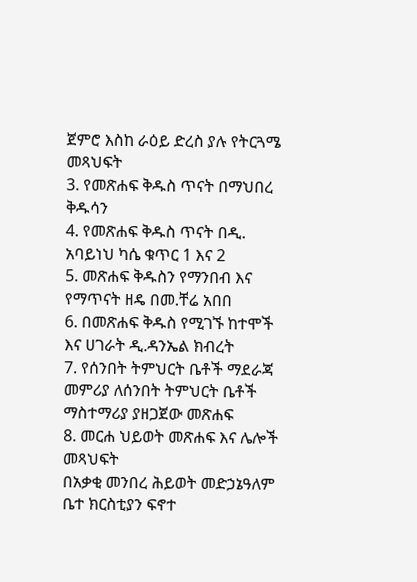ጀምሮ እስከ ራዕይ ድረስ ያሉ የትርጓሜ መጻህፍት
3. የመጽሐፍ ቅዱስ ጥናት በማህበረ ቅዱሳን
4. የመጽሐፍ ቅዱስ ጥናት በዲ. አባይነህ ካሴ ቁጥር 1 እና 2
5. መጽሐፍ ቅዱስን የማንበብ እና የማጥናት ዘዴ በመ.ቸሬ አበበ
6. በመጽሐፍ ቅዱስ የሚገኙ ከተሞች እና ሀገራት ዲ.ዳንኤል ክብረት
7. የሰንበት ትምህርት ቤቶች ማደራጃ መምሪያ ለሰንበት ትምህርት ቤቶች
ማስተማሪያ ያዘጋጀው መጽሐፍ
8. መርሐ ህይወት መጽሐፍ እና ሌሎች መጻህፍት
በአቃቂ መንበረ ሕይወት መድኃኔዓለም ቤተ ክርስቲያን ፍኖተ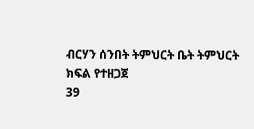ብርሃን ሰንበት ትምህርት ቤት ትምህርት
ክፍል የተዘጋጀ
39